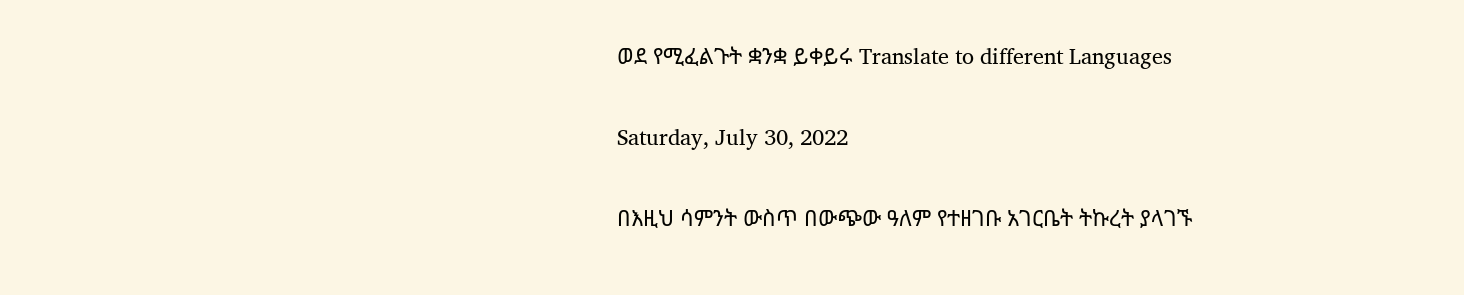ወደ የሚፈልጉት ቋንቋ ይቀይሩ Translate to different Languages

Saturday, July 30, 2022

በእዚህ ሳምንት ውስጥ በውጭው ዓለም የተዘገቡ አገርቤት ትኩረት ያላገኙ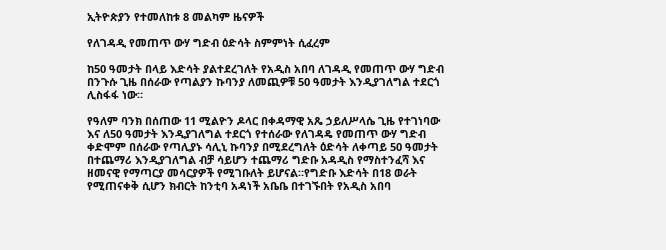ኢትዮጵያን የተመለከቱ 8 መልካም ዜናዎች

የለገዳዲ የመጠጥ ውሃ ግድብ ዕድሳት ስምምነት ሲፈረም

ከ50 ዓመታት በላይ እድሳት ያልተደረገለት የአዲስ አበባ ለገዳዲ የመጠጥ ውሃ ግድብ በንጉሱ ጊዜ በሰራው የጣልያን ኩባንያ ለመጪዎቹ 50 ዓመታት እንዲያገለግል ተደርጎ ሊስፋፋ ነው።

የዓለም ባንክ በሰጠው 11 ሚልዮን ዶላር በቀዳማዊ አጼ ኃይለሥላሴ ጊዜ የተገነባው እና ለ50 ዓመታት እንዲያገለግል ተደርጎ የተሰራው የለገዳዴ የመጠጥ ውሃ ግድብ ቀድሞም በሰራው የጣሊያኑ ሳሊኒ ኩባንያ በሚደረግለት ዕድሳት ለቀጣይ 50 ዓመታት በተጨማሪ እንዲያገለግል ብቻ ሳይሆን ተጨማሪ ግድቡ አዳዲስ የማስተንፈሻ እና ዘመናዊ የማጣርያ መሳርያዎች የሚገቡለት ይሆናል።የግድቡ እድሳት በ18 ወራት የሚጠናቀቅ ሲሆን ክብርት ከንቲባ አዳነች አቤቤ በተገኙበት የአዲስ አበባ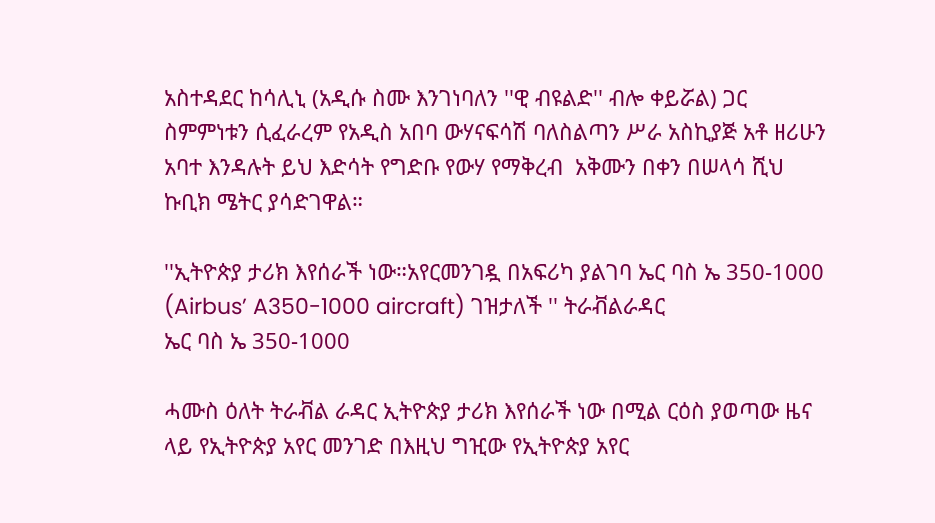አስተዳደር ከሳሊኒ (አዲሱ ስሙ እንገነባለን ''ዊ ብዩልድ'' ብሎ ቀይሯል) ጋር ስምምነቱን ሲፈራረም የአዲስ አበባ ውሃናፍሳሽ ባለስልጣን ሥራ አስኪያጅ አቶ ዘሪሁን አባተ እንዳሉት ይህ እድሳት የግድቡ የውሃ የማቅረብ  አቅሙን በቀን በሠላሳ ሺህ ኩቢክ ሜትር ያሳድገዋል።

''ኢትዮጵያ ታሪክ እየሰራች ነው።አየርመንገዷ በአፍሪካ ያልገባ ኤር ባስ ኤ 350-1000  (Airbus’ A350-1000 aircraft) ገዝታለች '' ትራቭልራዳር
ኤር ባስ ኤ 350-1000

ሓሙስ ዕለት ትራቭል ራዳር ኢትዮጵያ ታሪክ እየሰራች ነው በሚል ርዕስ ያወጣው ዜና ላይ የኢትዮጵያ አየር መንገድ በእዚህ ግዢው የኢትዮጵያ አየር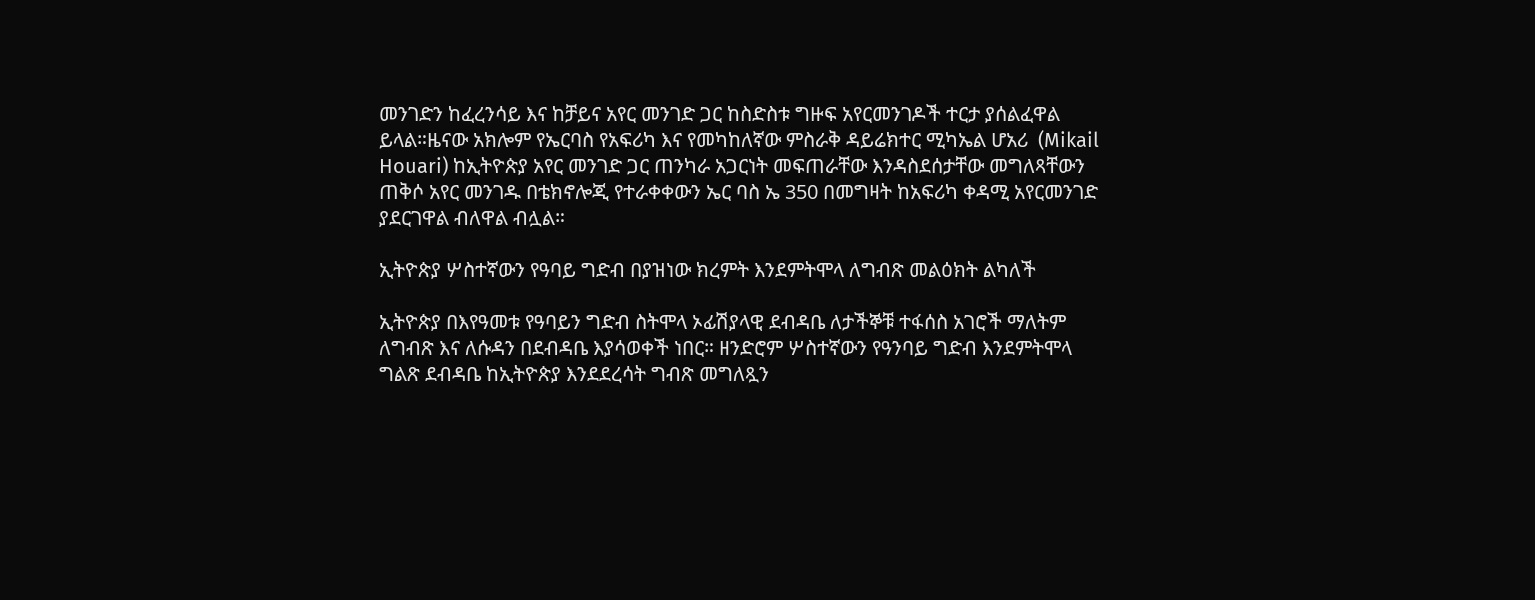መንገድን ከፈረንሳይ እና ከቻይና አየር መንገድ ጋር ከስድስቱ ግዙፍ አየርመንገዶች ተርታ ያሰልፈዋል ይላል።ዜናው አክሎም የኤርባስ የአፍሪካ እና የመካከለኛው ምስራቅ ዳይሬክተር ሚካኤል ሆአሪ  (Mikail Houari) ከኢትዮጵያ አየር መንገድ ጋር ጠንካራ አጋርነት መፍጠራቸው እንዳስደሰታቸው መግለጻቸውን ጠቅሶ አየር መንገዱ በቴክኖሎጂ የተራቀቀውን ኤር ባስ ኤ 350 በመግዛት ከአፍሪካ ቀዳሚ አየርመንገድ ያደርገዋል ብለዋል ብሏል።

ኢትዮጵያ ሦስተኛውን የዓባይ ግድብ በያዝነው ክረምት እንደምትሞላ ለግብጽ መልዕክት ልካለች

ኢትዮጵያ በእየዓመቱ የዓባይን ግድብ ስትሞላ ኦፊሽያላዊ ደብዳቤ ለታችኞቹ ተፋሰስ አገሮች ማለትም ለግብጽ እና ለሱዳን በደብዳቤ እያሳወቀች ነበር። ዘንድሮም ሦስተኛውን የዓንባይ ግድብ እንደምትሞላ ግልጽ ደብዳቤ ከኢትዮጵያ እንደደረሳት ግብጽ መግለጿን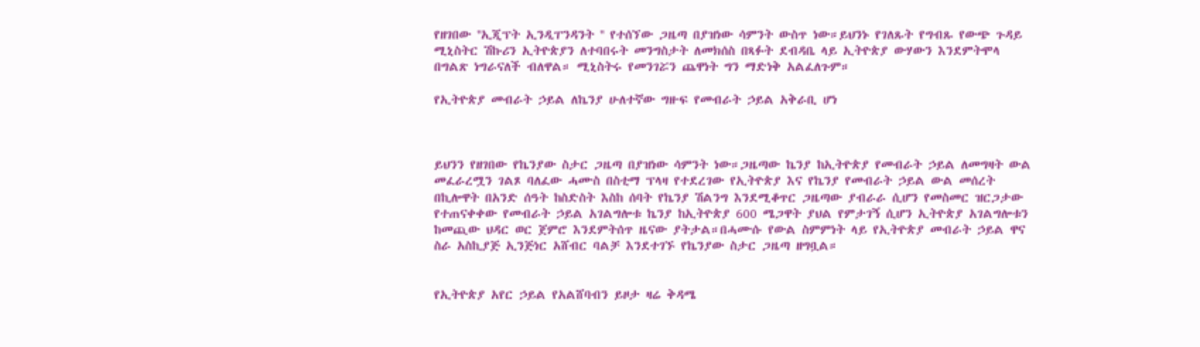የዘገበው ''ኢጂፕት ኢንዲፐንዳንት '' የተሰኘው ጋዜጣ በያዝነው ሳምንት ውስጥ ነው።ይህንኑ የገለጹት የግብጹ የውጭ ጉዳይ ሚኒስትር ሽኩሪን ኢትዮጵያን ለተባበሩት መንግስታት ለመክሰስ በጻፉት ደብዳቤ ላይ ኢትዮጵያ ውሃውን እንደምትሞላ በግልጽ ነግራናለች ብለዋል። ሚኒስትሩ የመንገሯን ጨዋነት ግን ማድነቅ አልፈለጉም።

የኢትዮጵያ መብራት ኃይል ለኬንያ ሁለተኛው ግዙፍ የመብራት ኃይል አቅራቢ ሆነ



ይህንን የዘገበው የኬንያው ስታር ጋዜጣ በያዝነው ሳምንት ነው።ጋዜጣው ኬንያ ከኢትዮጵያ የመብራት ኃይል ለመግዛት ውል መፈራረሟን ገልጾ ባለፈው ሓሙስ በስቲማ ፕላዛ የተደረገው የኢትዮጵያ እና የኬንያ የመብራት ኃይል ውል መሰረት በኪሎዋት በአንድ ሰዓት ከስድስት እስከ ሰባት የኬንያ ሽልንግ እንደሚቆጥር ጋዜጣው ያብራራ ሲሆን የመስመር ዝርጋታው የተጠናቀቀው የመብራት ኃይል አገልግሎቱ ኬንያ ከኢትዮጵያ 600 ሜጋዋት ያህል የምታገኝ ሲሆን ኢትዮጵያ አገልግሎቱን ከመጪው ህዳር ወር ጀምሮ እንደምትሰጥ ዜናው ያትታል።በሓሙሱ የውል ስምምነት ላይ የኢትዮጵያ መብራት ኃይል ዋና ስራ አስኪያጅ ኢንጅነር አሸብር ባልቻ እንደተገኙ የኬንያው ስታር ጋዜጣ ዘግቧል።


የኢትዮጵያ አየር ኃይል የአልሸባብን ይዞታ ዛሬ ቅዳሜ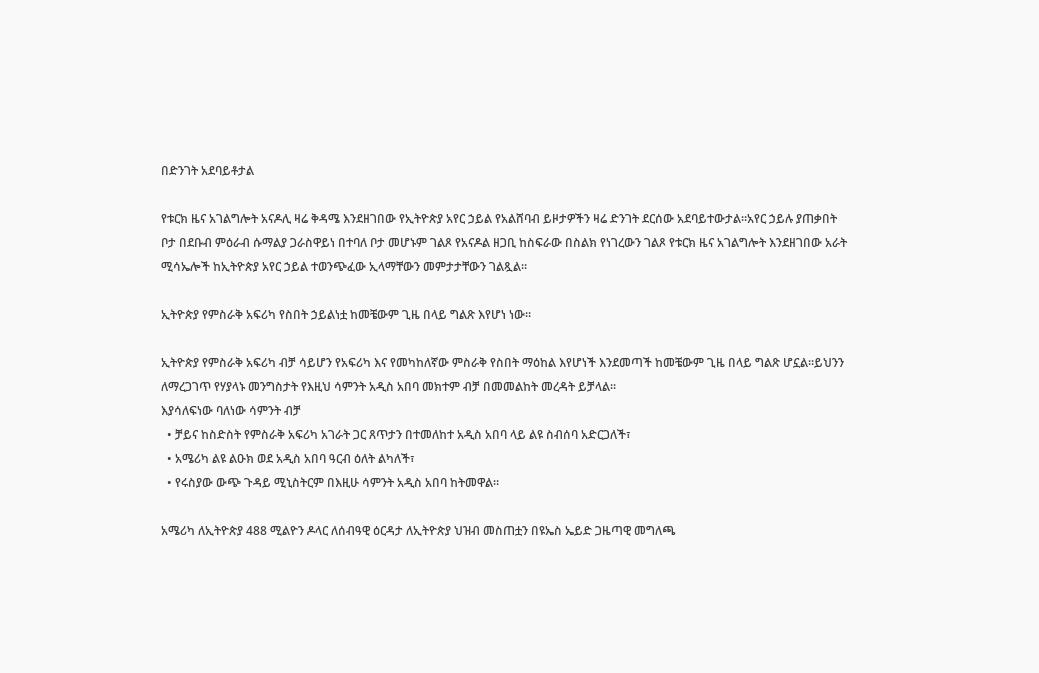በድንገት አደባይቶታል

የቱርክ ዜና አገልግሎት አናዶሊ ዛሬ ቅዳሜ እንደዘገበው የኢትዮጵያ አየር ኃይል የአልሸባብ ይዞታዎችን ዛሬ ድንገት ደርሰው አደባይተውታል።አየር ኃይሉ ያጠቃበት ቦታ በደቡብ ምዕራብ ሱማልያ ጋራስዋይነ በተባለ ቦታ መሆኑም ገልጾ የአናዶል ዘጋቢ ከስፍራው በስልክ የነገረውን ገልጾ የቱርክ ዜና አገልግሎት እንደዘገበው አራት ሚሳኤሎች ከኢትዮጵያ አየር ኃይል ተወንጭፈው ኢላማቸውን መምታታቸውን ገልጿል።

ኢትዮጵያ የምስራቅ አፍሪካ የስበት ኃይልነቷ ከመቼውም ጊዜ በላይ ግልጽ እየሆነ ነው።

ኢትዮጵያ የምስራቅ አፍሪካ ብቻ ሳይሆን የአፍሪካ እና የመካከለኛው ምስራቅ የስበት ማዕከል እየሆነች እንደመጣች ከመቼውም ጊዜ በላይ ግልጽ ሆኗል።ይህንን ለማረጋገጥ የሃያላኑ መንግስታት የእዚህ ሳምንት አዲስ አበባ መክተም ብቻ በመመልከት መረዳት ይቻላል።
እያሳለፍነው ባለነው ሳምንት ብቻ
  • ቻይና ከስድስት የምስራቅ አፍሪካ አገራት ጋር ጸጥታን በተመለከተ አዲስ አበባ ላይ ልዩ ስብሰባ አድርጋለች፣
  • አሜሪካ ልዩ ልዑክ ወደ አዲስ አበባ ዓርብ ዕለት ልካለች፣
  • የሩስያው ውጭ ጉዳይ ሚኒስትርም በእዚሁ ሳምንት አዲስ አበባ ከትመዋል።

አሜሪካ ለኢትዮጵያ 488 ሚልዮን ዶላር ለሰብዓዊ ዕርዳታ ለኢትዮጵያ ህዝብ መስጠቷን በዩኤስ ኤይድ ጋዜጣዊ መግለጫ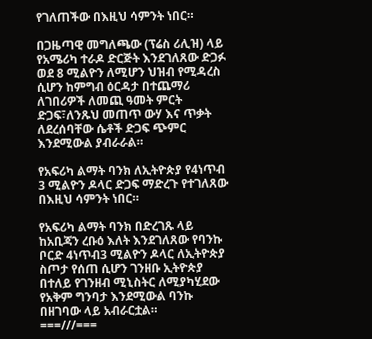የገለጠችው በእዚህ ሳምንት ነበር።

በጋዜጣዊ መግለጫው (ፕሬስ ሪሊዝ) ላይ የአሜሪካ ተራዶ ድርጅት እንደገለጸው ድጋፉ ወደ 8 ሚልዮን ለሚሆን ህዝብ የሚዳረስ ሲሆን ከምግብ ዕርዳታ በተጨማሪ ለገበሪዎች ለመጪ ዓመት ምርት ድጋፍ፣ለንጹህ መጠጥ ውሃ እና ጥቃት ለደረሰባቸው ሴቶች ድጋፍ ጭምር እንደሚውል ያብራራል።

የአፍሪካ ልማት ባንክ ለኢትዮጵያ የ4ነጥብ 3 ሚልዮን ዶላር ድጋፍ ማድረጉ የተገለጸው በእዚህ ሳምንት ነበር።

የአፍሪካ ልማት ባንክ በድረገጹ ላይ ከአቢጃን ረቡዕ እለት እንደገለጸው የባንኩ ቦርድ 4ነጥብ3 ሚልዮን ዶላር ለኢትዮጵያ ስጦታ የሰጠ ሲሆን ገንዘቡ ኢትዮጵያ በተለይ የገንዘብ ሚኒስትር ለሚያካሂደው የአቅም ግንባታ እንደሚውል ባንኩ በዘገባው ላይ አብራርቷል።
===///===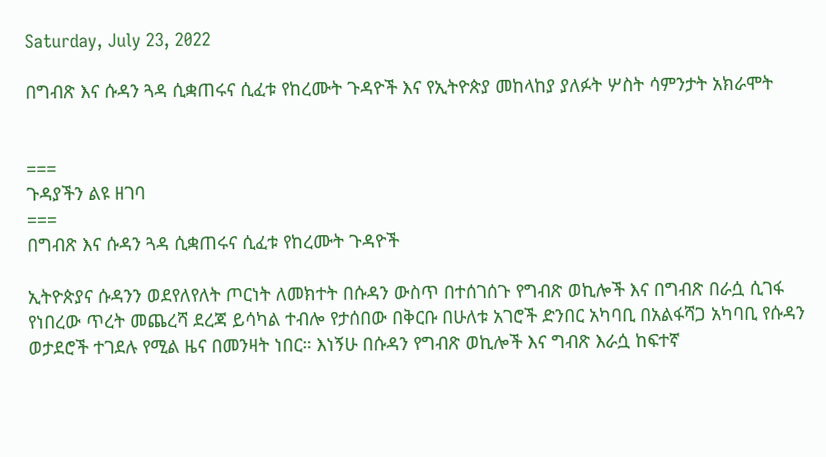Saturday, July 23, 2022

በግብጽ እና ሱዳን ጓዳ ሲቋጠሩና ሲፈቱ የከረሙት ጉዳዮች እና የኢትዮጵያ መከላከያ ያለፉት ሦስት ሳምንታት አክራሞት


===
ጉዳያችን ልዩ ዘገባ
===
በግብጽ እና ሱዳን ጓዳ ሲቋጠሩና ሲፈቱ የከረሙት ጉዳዮች

ኢትዮጵያና ሱዳንን ወደየለየለት ጦርነት ለመክተት በሱዳን ውስጥ በተሰገሰጉ የግብጽ ወኪሎች እና በግብጽ በራሷ ሲገፋ የነበረው ጥረት መጨረሻ ደረጃ ይሳካል ተብሎ የታሰበው በቅርቡ በሁለቱ አገሮች ድንበር አካባቢ በአልፋሻጋ አካባቢ የሱዳን ወታደሮች ተገደሉ የሚል ዜና በመንዛት ነበር። እነኝሁ በሱዳን የግብጽ ወኪሎች እና ግብጽ እራሷ ከፍተኛ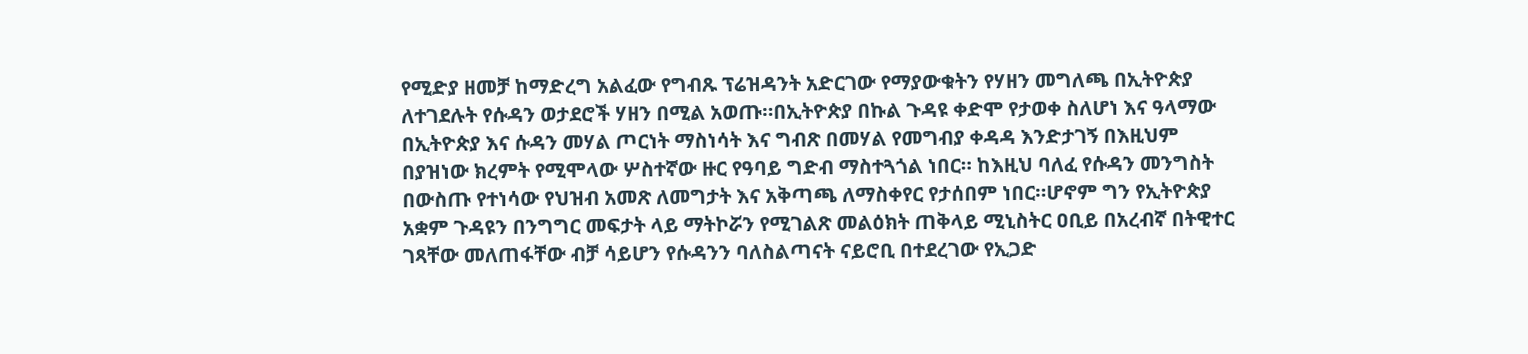የሚድያ ዘመቻ ከማድረግ አልፈው የግብጹ ፕሬዝዳንት አድርገው የማያውቁትን የሃዘን መግለጫ በኢትዮጵያ ለተገደሉት የሱዳን ወታደሮች ሃዘን በሚል አወጡ።በኢትዮጵያ በኩል ጉዳዩ ቀድሞ የታወቀ ስለሆነ እና ዓላማው በኢትዮጵያ እና ሱዳን መሃል ጦርነት ማስነሳት እና ግብጽ በመሃል የመግብያ ቀዳዳ እንድታገኝ በእዚህም በያዝነው ክረምት የሚሞላው ሦስተኛው ዙር የዓባይ ግድብ ማስተጓጎል ነበር። ከእዚህ ባለፈ የሱዳን መንግስት በውስጡ የተነሳው የህዝብ አመጽ ለመግታት እና አቅጣጫ ለማስቀየር የታሰበም ነበር።ሆኖም ግን የኢትዮጵያ አቋም ጉዳዩን በንግግር መፍታት ላይ ማትኮሯን የሚገልጽ መልዕክት ጠቅላይ ሚኒስትር ዐቢይ በአረብኛ በትዊተር ገጻቸው መለጠፋቸው ብቻ ሳይሆን የሱዳንን ባለስልጣናት ናይሮቢ በተደረገው የኢጋድ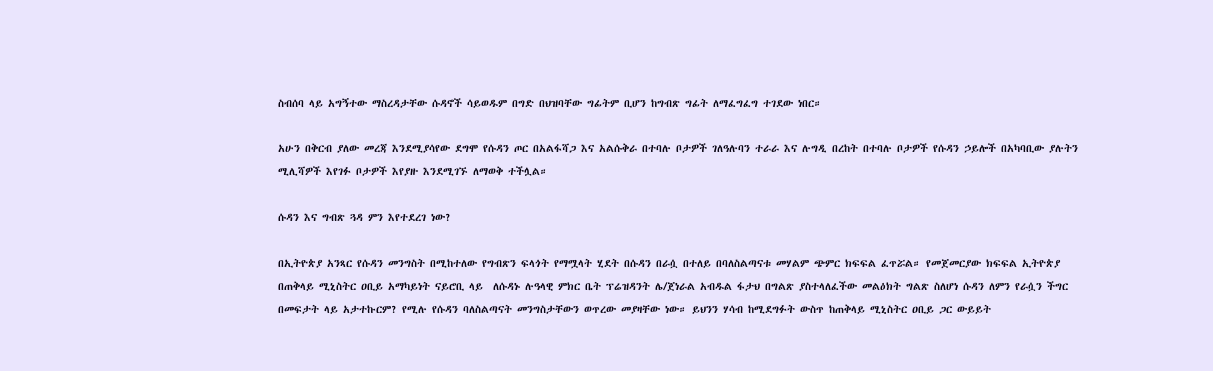ስብሰባ ላይ አግኝተው ማስረዳታቸው ሱዳኖች ሳይወዱም በግድ በህዝባቸው ግፊትም ቢሆን ከግብጽ ግፊት ለማፈግፈግ ተገደው ነበር።

አሁን በቅርብ ያለው መረጃ እንደሚያሳየው ደግሞ የሱዳን ጦር በአልፋሻጋ እና አልሱቅራ በተባሉ ቦታዎች ገለዓሉባን ተራራ እና ሉግዲ በረከት በተባሉ ቦታዎች የሱዳን ኃይሎች በአካባቢው ያሉትን ሚሊሻዎች እየገፉ ቦታዎች እየያዙ እንደሚገኙ ለማወቅ ተችሏል።

ሱዳን እና ግብጽ ጓዳ ምን እየተደረገ ነው?

በኢትዮጵያ አንጻር የሱዳን መንግስት በሚከተለው የግብጽን ፍላጎት የማሟላት ሂደት በሱዳን በራሷ በተለይ በባለስልጣናቱ መሃልም ጭምር ክፍፍል ፈጥሯል። የመጀመርያው ክፍፍል ኢትዮጵያ በጠቅላይ ሚኒስትር ዐቢይ አማካይነት ናይሮቢ ላይ  ለሱዳኑ ሉዓላዊ ምክር ቤት ፕሬዝዳንት ሌ/ጀነራል አብዱል ፋታህ በግልጽ ያስተላለፈችው መልዕክት ግልጽ ስለሆነ ሱዳን ለምን የራሷን ችግር በመፍታት ላይ አታተኩርም? የሚሉ የሱዳን ባለስልጣናት መንግስታቸውን ወጥረው መያዛቸው ነው። ይህንን ሃሳብ ከሚደግፉት ውስጥ ከጠቅላይ ሚኒስትር ዐቢይ ጋር ውይይት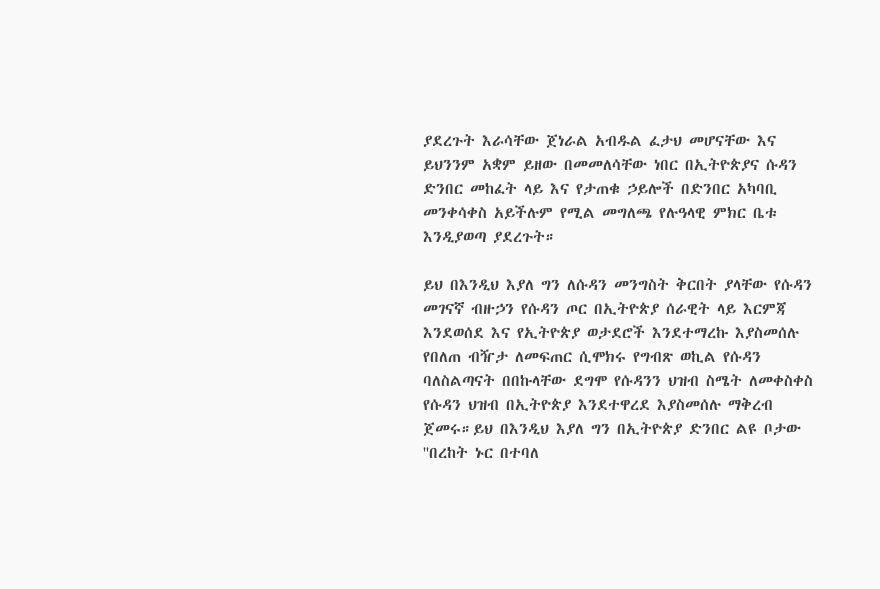ያደረጉት እራሳቸው ጀነራል አብዱል ፈታህ መሆናቸው እና ይህንንም አቋም ይዘው በመመለሳቸው ነበር በኢትዮጵያና ሱዳን ድንበር መከፈት ላይ እና የታጠቁ ኃይሎች በድንበር አካባቢ መንቀሳቀስ አይችሉም የሚል መግለጫ የሉዓላዊ ምክር ቤቱ እንዲያወጣ ያደረጉት።

ይህ በእንዲህ እያለ ግን ለሱዳን መንግስት ቅርበት ያላቸው የሱዳን መገናኛ ብዙኃን የሱዳን ጦር በኢትዮጵያ ሰራዊት ላይ እርምጃ እንደወሰደ እና የኢትዮጵያ ወታደሮች እንደተማረኩ እያስመሰሉ የበለጠ ብዥታ ለመፍጠር ሲሞክሩ የግብጽ ወኪል የሱዳን ባለስልጣናት በበኩላቸው ደግሞ የሱዳንን ህዝብ ስሜት ለመቀስቀስ የሱዳን ህዝብ በኢትዮጵያ እንደተዋረደ እያስመሰሉ ማቅረብ ጀመሩ።ይህ በእንዲህ እያለ ግን በኢትዮጵያ ድንበር ልዩ ቦታው ''በረከት ኑር በተባለ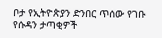ቦታ የኢትዮጵያን ድንበር ጥሰው የገቡ የሱዳን ታጣቂዎች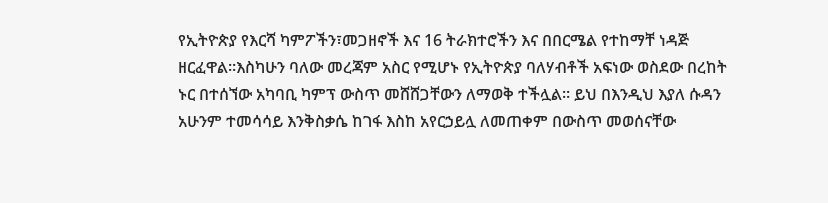የኢትዮጵያ የእርሻ ካምፖችን፣መጋዘኖች እና 16 ትራክተሮችን እና በበርሜል የተከማቸ ነዳጅ ዘርፈዋል።እስካሁን ባለው መረጃም አስር የሚሆኑ የኢትዮጵያ ባለሃብቶች አፍነው ወስደው በረከት ኑር በተሰኘው አካባቢ ካምፕ ውስጥ መሸሸጋቸውን ለማወቅ ተችሏል። ይህ በእንዲህ እያለ ሱዳን አሁንም ተመሳሳይ እንቅስቃሴ ከገፋ እስከ አየርኃይሏ ለመጠቀም በውስጥ መወሰናቸው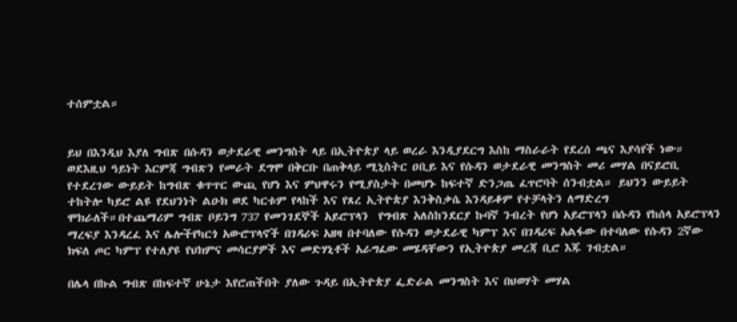ተሰምቷል።


ይህ በእንዲህ እያለ ግብጽ በሱዳን ወታደራዊ መንግስት ላይ በኢትዮጵያ ላይ ወረራ እንዲያደርግ እስከ ማስራራት የደረሰ ጫና እያሳየች ነው። ወደእዚህ ዓይነት እርምጃ ግብጽን የመራት ደግሞ በቅርቡ በጠቅላይ ሚኒስትር ዐቢይ እና የሱዳን ወታደራዊ መንግስት መሪ መሃል በናይሮቢ የተደረገው ውይይት ከግብጽ ቁጥጥር ውጪ የሆነ እና ምህዋሩን የሚያስታት በመሆኑ ከፍተኛ ድንጋጤ ፈጥሮባት ሰንብቷል። ይህንን ውይይት ተከትሎ ካይሮ ልዩ የደህንነት ልዑክ ወደ ካርቱም የላከች እና የጸረ ኢትዮጵያ እንቅስቃሴ እንዳይቆም የተቻላትን ለማድረግ  ሞክራለች።በተጨማሪም ግብጽ ቦይንግ 737 የመንገደኞች አይሮፕላን  የግብጽ አለስከንደርያ ኩባኛ ንብረት የሆነ አይሮፕላን በሱዳን የከሰላ አይሮፕላን ማረፍያ እንዳረፈ እና ሌሎችየካርጎ አውሮፕላኖች በገዳሪፍ አዘዛ በተባለው የሱዳን ወታደራዊ ካምፕ እና በገዳሪፍ አልፋው በተባለው የሱዳን 2ኛው ክፍለ ጦር ካምፕ የተለያዩ የህክምና መሳርያዎች እና መድሃኒቶች አራግፈው መሄዳቸውን የኢትዮጵያ መረጃ ቢሮ እጁ ገብቷል።

በሌላ በኩል ግብጽ በከፍተኛ ሁኔታ እየሮጠችበት ያለው ጉዳይ በኢትዮጵያ ፌድራል መንግስት እና በህወሃት መሃል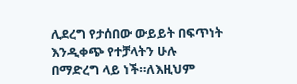ሊደረግ የታሰበው ውይይት በፍጥነት እንዲቀጭ የተቻላትን ሁሉ በማድረግ ላይ ነች።ለእዚህም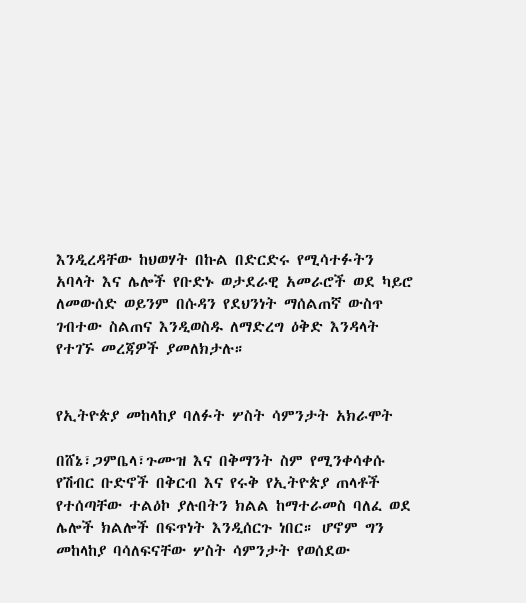እንዲረዳቸው ከህወሃት በኩል በድርድሩ የሚሳተፉትን አባላት እና ሌሎች የቡድኑ ወታደራዊ አመራሮች ወደ ካይሮ ለመውሰድ ወይንም በሱዳን የደህንነት ማሰልጠኛ ውስጥ ገብተው ስልጠና እንዲወስዱ ለማድረግ ዕቅድ እንዳላት የተገኙ መረጃዎች ያመለክታሉ።


የኢትዮጵያ መከላከያ ባለፉት ሦስት ሳምንታት አክራሞት

በሸኔ፣ጋምቤላ፣ጉሙዝ እና በቅማንት ስም የሚንቀሳቀሱ የሽብር ቡድኖች በቅርብ እና የሩቅ የኢትዮጵያ ጠላቶች የተሰጣቸው ተልዕኮ ያሉበትን ክልል ከማተራመስ ባለፈ ወደ ሌሎች ክልሎች በፍጥነት እንዲሰርጉ ነበር። ሆኖም ግን መከላከያ ባሳለፍናቸው ሦስት ሳምንታት የወሰደው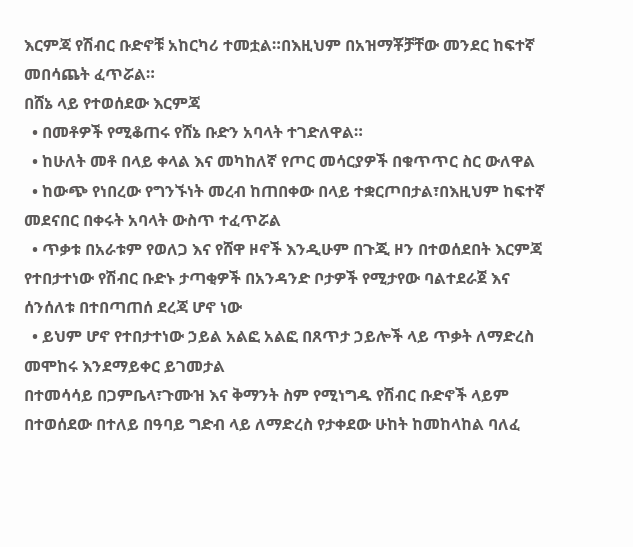እርምጃ የሽብር ቡድኖቹ አከርካሪ ተመቷል።በእዚህም በአዝማቾቻቸው መንደር ከፍተኛ መበሳጨት ፈጥሯል።
በሸኔ ላይ የተወሰደው እርምጃ
  • በመቶዎች የሚቆጠሩ የሸኔ ቡድን አባላት ተገድለዋል።
  • ከሁለት መቶ በላይ ቀላል እና መካከለኛ የጦር መሳርያዎች በቁጥጥር ስር ውለዋል
  • ከውጭ የነበረው የግንኙነት መረብ ከጠበቀው በላይ ተቋርጦበታል፣በእዚህም ከፍተኛ መደናበር በቀሩት አባላት ውስጥ ተፈጥሯል
  • ጥቃቱ በአራቱም የወለጋ እና የሸዋ ዞኖች እንዲሁም በጉጂ ዞን በተወሰደበት እርምጃ የተበታተነው የሽብር ቡድኑ ታጣቂዎች በአንዳንድ ቦታዎች የሚታየው ባልተደራጀ እና ሰንሰለቱ በተበጣጠሰ ደረጃ ሆኖ ነው
  • ይህም ሆኖ የተበታተነው ኃይል አልፎ አልፎ በጸጥታ ኃይሎች ላይ ጥቃት ለማድረስ መሞከሩ እንደማይቀር ይገመታል
በተመሳሳይ በጋምቤላ፣ጉሙዝ እና ቅማንት ስም የሚነግዱ የሽብር ቡድኖች ላይም በተወሰደው በተለይ በዓባይ ግድብ ላይ ለማድረስ የታቀደው ሁከት ከመከላከል ባለፈ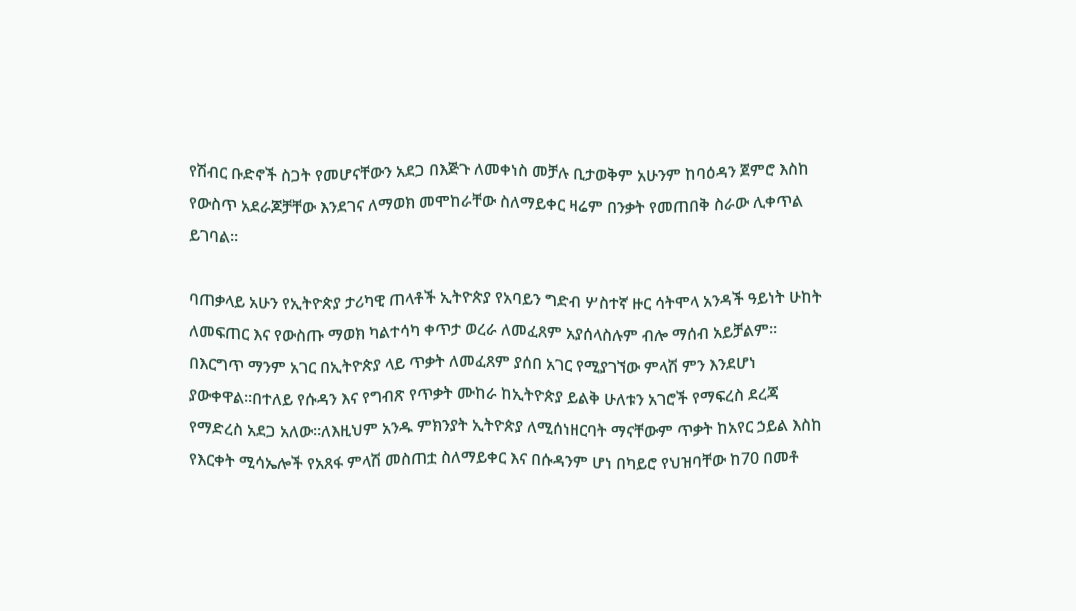የሽብር ቡድኖች ስጋት የመሆናቸውን አደጋ በእጅጉ ለመቀነስ መቻሉ ቢታወቅም አሁንም ከባዕዳን ጀምሮ እስከ የውስጥ አደራጆቻቸው እንደገና ለማወክ መሞከራቸው ስለማይቀር ዛሬም በንቃት የመጠበቅ ስራው ሊቀጥል ይገባል።

ባጠቃላይ አሁን የኢትዮጵያ ታሪካዊ ጠላቶች ኢትዮጵያ የአባይን ግድብ ሦስተኛ ዙር ሳትሞላ አንዳች ዓይነት ሁከት ለመፍጠር እና የውስጡ ማወክ ካልተሳካ ቀጥታ ወረራ ለመፈጸም አያሰላስሉም ብሎ ማሰብ አይቻልም። በእርግጥ ማንም አገር በኢትዮጵያ ላይ ጥቃት ለመፈጸም ያሰበ አገር የሚያገኘው ምላሽ ምን እንደሆነ ያውቀዋል።በተለይ የሱዳን እና የግብጽ የጥቃት ሙከራ ከኢትዮጵያ ይልቅ ሁለቱን አገሮች የማፍረስ ደረጃ የማድረስ አደጋ አለው።ለእዚህም አንዱ ምክንያት ኢትዮጵያ ለሚሰነዘርባት ማናቸውም ጥቃት ከአየር ኃይል እስከ የእርቀት ሚሳኤሎች የአጸፋ ምላሽ መስጠቷ ስለማይቀር እና በሱዳንም ሆነ በካይሮ የህዝባቸው ከ70 በመቶ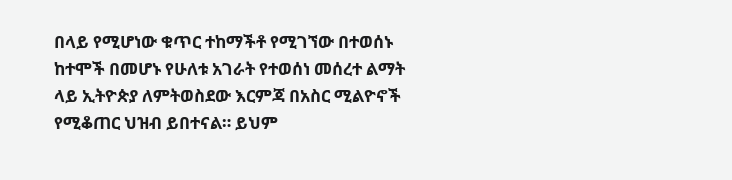በላይ የሚሆነው ቁጥር ተከማችቶ የሚገኘው በተወሰኑ ከተሞች በመሆኑ የሁለቱ አገራት የተወሰነ መሰረተ ልማት ላይ ኢትዮጵያ ለምትወስደው እርምጃ በአስር ሚልዮኖች የሚቆጠር ህዝብ ይበተናል። ይህም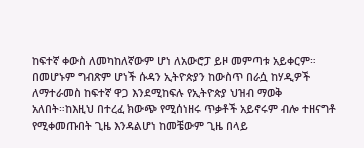ከፍተኛ ቀውስ ለመካከለኛውም ሆነ ለአውሮፓ ይዞ መምጣቱ አይቀርም። በመሆኑም ግብጽም ሆነች ሱዳን ኢትዮጵያን ከውስጥ በራሷ ከሃዲዎች ለማተራመስ ከፍተኛ ዋጋ እንደሚከፍሉ የኢትዮጵያ ህዝብ ማወቅ አለበት።ከእዚህ በተረፈ ክውጭ የሚሰነዘሩ ጥቃቶች አይኖሩም ብሎ ተዘናግቶ የሚቀመጡበት ጊዜ እንዳልሆነ ከመቼውም ጊዜ በላይ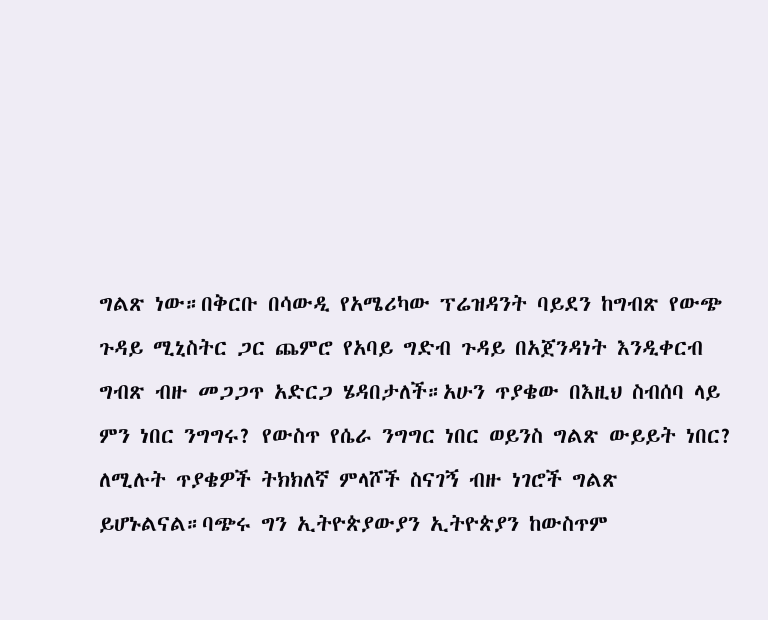ግልጽ ነው።በቅርቡ በሳውዲ የአሜሪካው ፕሬዝዳንት ባይደን ከግብጽ የውጭ ጉዳይ ሚኒስትር ጋር ጨምሮ የአባይ ግድብ ጉዳይ በአጀንዳነት እንዲቀርብ ግብጽ ብዙ መጋጋጥ አድርጋ ሄዳበታለች።አሁን ጥያቄው በእዚህ ስብሰባ ላይ ምን ነበር ንግግሩ? የውስጥ የሴራ ንግግር ነበር ወይንስ ግልጽ ውይይት ነበር? ለሚሉት ጥያቄዎች ትክክለኛ ምላሾች ስናገኝ ብዙ ነገሮች ግልጽ ይሆኑልናል።ባጭሩ ግን ኢትዮጵያውያን ኢትዮጵያን ከውስጥም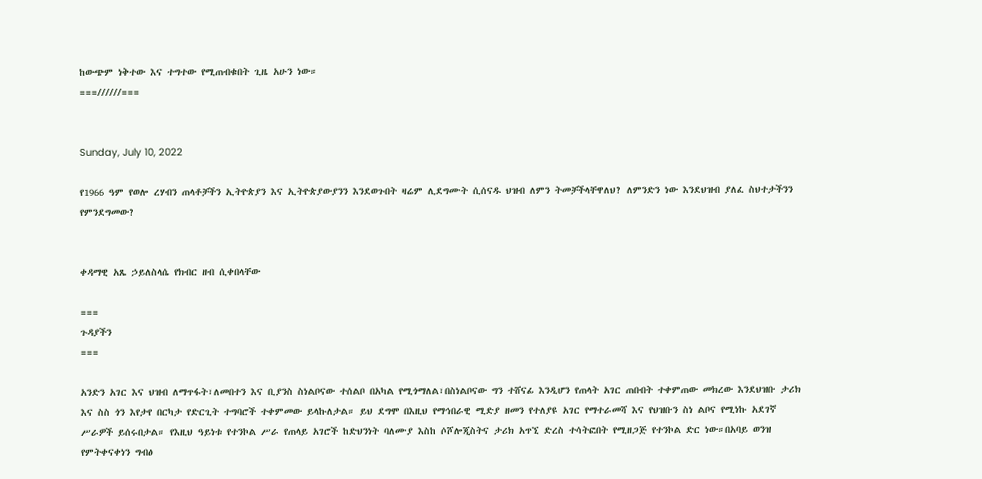ከውጭም ነቅተው እና ተግተው የሚጠብቁበት ጊዜ አሁን ነው።
===//////===


Sunday, July 10, 2022

የ1966 ዓም የወሎ ረሃብን ጠላቶቻችን ኢትዮጵያን እና ኢትዮጵያውያንን እንደወጉበት ዛሬም ሊደግሙት ሲሰናዱ ህዝብ ለምን ትመቻችላቸዋለህ? ለምንድን ነው እንደህዝብ ያለፈ ስህተታችንን የምንደግመው?


ቀዳማዊ አጼ ኃይለስላሴ የክብር ዘብ ሲቀበላቸው

===
ጉዳያችን
===

አንድን አገር እና ህዝብ ለማጥፋት፣ለመበተን እና ቢያንስ ስነልቦናው ተሰልቦ በአካል የሚጎማለል፣በስነልቦናው ግን ተሸናፊ እንዲሆን የጠላት አገር ጠበብት ተቀምጠው መክረው እንደህዝቡ ታሪክ እና ስስ ጎን እየታየ በርካታ የድርጊት ተግባሮች ተቀምመው ይላኩለታል። ይህ ደግሞ በእዚህ የማኅበራዊ ሚድያ ዘመን የተለያዩ አገር የማተራመሻ እና የህዝቡን ስነ ልቦና የሚነኩ አደገኛ ሥራዎች ይሰሩበታል። የእዚህ ዓይነቱ የተንኮል ሥራ የጠላይ አገሮች ከድህንነት ባለሙያ እስከ ሶሾሎጂስትና ታሪክ አጥኚ ድረስ ተሳትፎበት የሚዘጋጅ የተንኮል ድር ነው።በአባይ ወንዝ የምትቀናቀነን ግብፅ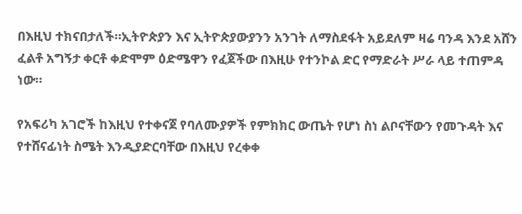በእዚህ ተክናበታለች።ኢትዮጵያን እና ኢትዮጵያውያንን አንገት ለማስደፋት አይደለም ዛሬ ባንዳ እንደ አሸን ፈልቶ አግኝታ ቀርቶ ቀድሞም ዕድሜዋን የፈጀችው በእዚሁ የተንኮል ድር የማድራት ሥራ ላይ ተጠምዳ ነው።

የአፍሪካ አገሮች ከእዚህ የተቀናጀ የባለሙያዎች የምክክር ውጤት የሆነ ስነ ልቦናቸውን የመጉዳት እና የተሸናፊነት ስሜት እንዲያድርባቸው በእዚህ የረቀቀ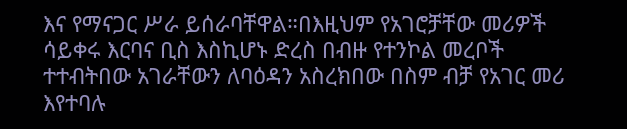እና የማናጋር ሥራ ይሰራባቸዋል።በእዚህም የአገሮቻቸው መሪዎች ሳይቀሩ እርባና ቢስ እስኪሆኑ ድረስ በብዙ የተንኮል መረቦች ተተብትበው አገራቸውን ለባዕዳን አስረክበው በስም ብቻ የአገር መሪ እየተባሉ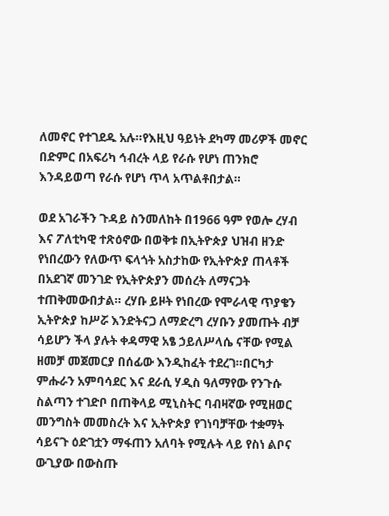ለመኖር የተገደዱ አሉ።የእዚህ ዓይነት ደካማ መሪዎች መኖር በድምር በአፍሪካ ኅብረት ላይ የራሱ የሆነ ጠንክሮ እንዳይወጣ የራሱ የሆነ ጥላ አጥልቶበታል።

ወደ አገራችን ጉዳይ ስንመለከት በ1966 ዓም የወሎ ረሃብ እና ፖለቲካዊ ተጽዕኖው በወቅቱ በኢትዮጵያ ህዝብ ዘንድ የነበረውን የለውጥ ፍላጎት አስታከው የኢትዮጵያ ጠላቶች በአደገኛ መንገድ የኢትዮጵያን መሰረት ለማናጋት ተጠቅመውበታል። ረሃቡ ይዞት የነበረው የሞራላዊ ጥያቄን ኢትዮጵያ ከሥሯ እንድትናጋ ለማድረግ ረሃቡን ያመጡት ብቻ ሳይሆን ችላ ያሉት ቀዳማዊ አፄ ኃይለሥላሴ ናቸው የሚል ዘመቻ መጀመርያ በሰፊው እንዲከፈት ተደረገ።በርካታ ምሑራን አምባሳደር እና ደራሲ ሃዲስ ዓለማየው የንጉሱ ስልጣን ተገድቦ በጠቅላይ ሚኒስትር ባብዛኛው የሚዘወር መንግስት መመስረት እና ኢትዮጵያ የገነባቻቸው ተቋማት ሳይናጉ ዕድገቷን ማፋጠን አለባት የሚሉት ላይ የስነ ልቦና ውጊያው በውስጡ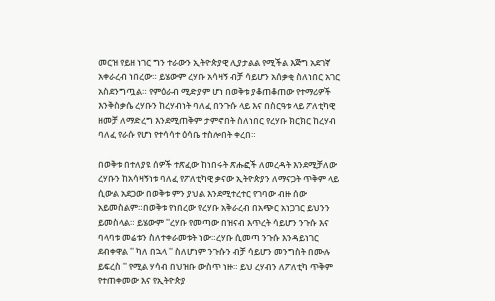መርዝ የይዘ ነገር ግን ተራውን ኢትዮጵያዊ ሊያታልል የሚችል እጅግ አደገኛ አቀራረብ ነበረው። ይሄውም ረሃቡ አሳዛኝ ብቻ ሳይሆን አሰቃቂ ስለነበር አገር አስደንግጧል። የምዕራብ ሚድያም ሆነ በወቅቱ ያቆጠቆጠው የተማሪዎች እንቅስቃሴ ረሃቡን ከረሃብነት ባለፈ በንጉሱ ላይ እና በስርዓቱ ላይ ፖለቲካዊ ዘመቻ ለማድረግ እንደሚጠቅም ታምኖበት ስለነበር የረሃቡ ክርክር ከረሃብ ባለፈ የራሱ የሆነ የተሳሳተ ዕሳቤ ተስሎበት ቀረበ።

በወቅቱ በተለያዩ ሰዎች ተጽፈው ከነበሩት ጽሑፎች ለመረዳት እንደሚቻለው ረሃቡን ከአሳዛኝነቱ ባለፈ የፖለቲካዊ ቃናው ኢትዮጵያን ለማናጋት ጥቅም ላይ ሲውል አደጋው በወቅቱ ምን ያህል እንደሚተረተር የገባው ብዙ ሰው አይመስልም።በወቅቱ የነበረው የረሃቡ አቅራረብ በአጭር አነጋገር ይህንን ይመስላል። ይሄውም ''ረሃቡ የመጣው በዝናብ እጥረት ሳይሆን ንጉሱ እና ባላባቱ መሬቱን ስለተቀራመቱት ነው።ረሃቡ ሲመጣ ንጉሱ እንዳይነገር ደብቀዋል '' ካለ በኋላ '' ስለሆነም ንጉሱን ብቻ ሳይሆን መንግስት በሙሉ ይፍረስ '' የሚል ሃሳብ በህዝቡ ውስጥ ነዙ። ይህ ረሃብን ለፖለቲካ ጥቅም የተጠቀመው እና የኢትዮጵያ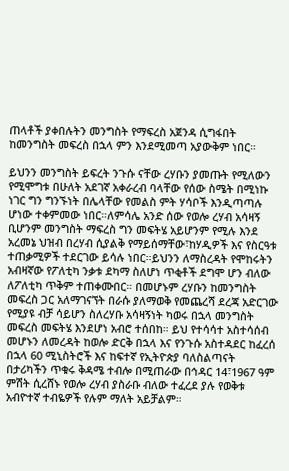ጠላቶች ያቀበሉትን መንግስት የማፍረስ አጀንዳ ሲግፋበት ከመንግስት መፍረስ በኋላ ምን እንደሚመጣ አያውቅም ነበር።

ይህንን መንግስት ይፍረት ንጉሱ ናቸው ረሃቡን ያመጡት የሚለውን የሚሞግቱ በሁለት አደገኛ አቀራረብ ባላቸው የሰው ስሜት በሚነኩ ነገር ግን ግንኙነት በሌላቸው የመልስ ምት ሃሳቦች እንዲጣጣሉ ሆነው ተቀምመው ነበር።ለምሳሌ አንድ ሰው የወሎ ረሃብ አሳዛኝ ቢሆንም መንግስት ማፍረስ ግን መፍትሄ አይሆንም የሚሉ እንደ አረመኔ ህዝብ በረሃብ ሲያልቅ የማይሰማቸው፣ከሃዲዎች እና የስርዓቱ ተጠቃሚዎች ተደርገው ይሳሉ ነበር።ይህንን ለማስረዳት የሞከሩትን አብዛኛው የፖለቲካ ንቃቱ ደካማ ስለሆነ ጥቂቶች ደግሞ ሆን ብለው ለፖለቲካ ጥቅም ተጠቀሙበር። በመሆኑም ረሃቡን ከመንግስት መፍረስ ጋር አለማገናኘት በራሱ ያለማወቅ የመጨረሻ ደረጃ አድርገው የሚያዩ ብቻ ሳይሆን ስለረሃቡ አሳዛኝነት ካወሩ በኋላ መንግስት መፍረስ መፍትሄ እንደሆነ አብሮ ተሰበከ። ይህ የተሳሳተ አስተሳሰብ መሆኑን ለመረዳት ከወሎ ድርቅ በኋላ እና የንጉሱ አስተዳደር ከፈረሰ በኋላ 60 ሚኒስትሮች እና ከፍተኛ የኢትዮጵያ ባለስልጣናት በታሪካችን ጥቁሩ ቅዳሜ ተብሎ በሚጠራው በኅዳር 14፣1967 ዓም ምሽት ሲረሸኑ የወሎ ረሃብ ያስራቡ ብለው ተፈረደ ያሉ የወቅቱ አብዮተኛ ተብዬዎች የሉም ማለት አይቻልም።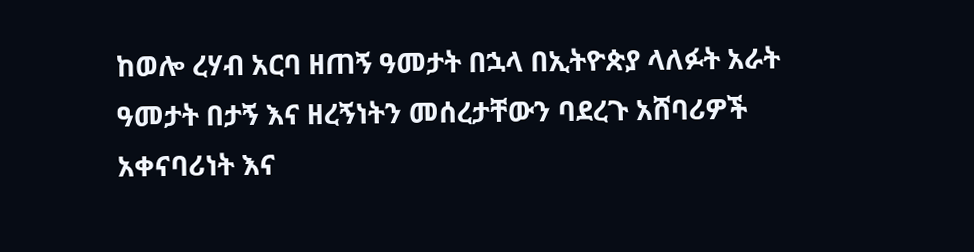ከወሎ ረሃብ አርባ ዘጠኝ ዓመታት በኋላ በኢትዮጵያ ላለፉት አራት ዓመታት በታኝ እና ዘረኝነትን መሰረታቸውን ባደረጉ አሸባሪዎች አቀናባሪነት እና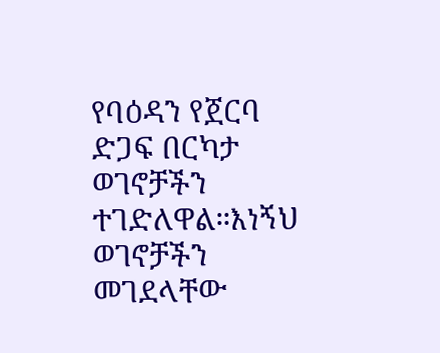የባዕዳን የጀርባ ድጋፍ በርካታ ወገኖቻችን ተገድለዋል።እነኝህ ወገኖቻችን መገደላቸው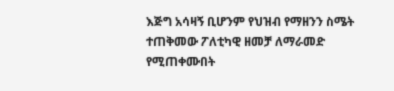እጅግ አሳዛኝ ቢሆንም የህዝብ የማዘንን ስሜት ተጠቅመው ፖለቲካዊ ዘመቻ ለማራመድ የሚጠቀሙበት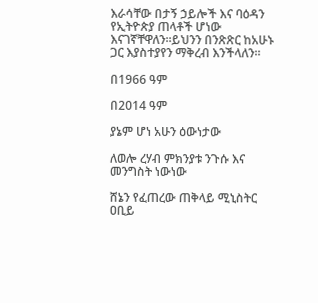እራሳቸው በታኝ ኃይሎች እና ባዕዳን የኢትዮጵያ ጠላቶች ሆነው እናገኛቸዋለን።ይህንን በንጽጽር ከአሁኑ ጋር እያስተያየን ማቅረብ እንችላለን።

በ1966 ዓም

በ2014 ዓም

ያኔም ሆነ አሁን ዕውነታው

ለወሎ ረሃብ ምክንያቱ ንጉሱ እና መንግስት ነውነው

ሸኔን የፈጠረው ጠቅላይ ሚኒስትር ዐቢይ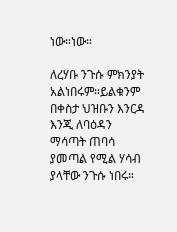ነው።ነው።

ለረሃቡ ንጉሱ ምክንያት አልነበሩም።ይልቁንም በቀስታ ህዝቡን እንርዳ እንጂ ለባዕዳን ማሳጣት ጠባሳ ያመጣል የሚል ሃሳብ ያላቸው ንጉሱ ነበሩ።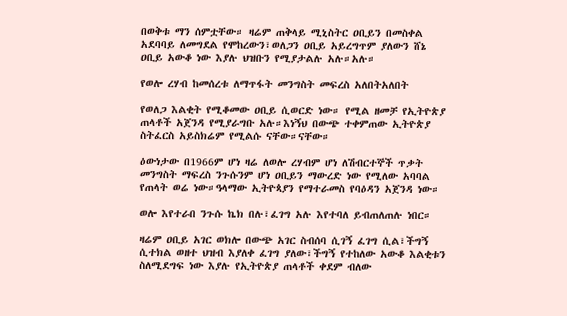በወቅቱ ማን ሰምቷቸው። ዛሬም ጠቅላይ ሚኒስትር ዐቢይን በመስቀል አደባባይ ለመግደል የሞከረውን፣ወለጋን ዐቢይ አይረግጥም ያለውን ሸኔ ዐቢይ አውቆ ነው እያሉ ህዝቡን የሚያታልሉ አሉ።አሉ።

የወሎ ረሃብ ከመሰረቱ ለማጥፋት መንግስት መፍረስ አለበትአለበት

የወለጋ እልቂት የሚቆመው ዐቢይ ሲወርድ ነው። የሚል ዘመቻ የኢትዮጵያ ጠላቶች አጀንዳ የሚያራግቡ አሉ።እነኝህ በውጭ ተቀምጠው ኢትዮጵያ ስትፈርስ አይስክሬም የሚልሱ ናቸው።ናቸው።

ዕውነታው በ1966ም ሆነ ዛሬ ለወሎ ረሃብም ሆነ ለሽብርተኞች ጥቃት መንግስት ማፍረስ ንጉሱንም ሆነ ዐቢይን ማውረድ ነው የሚለው አባባል የጠላት ወሬ ነው።ዓላማው ኢትዮጳያን የማተራመስ የባዕዳን አጀንዳ ነው።

ወሎ እየተራበ ንጉሱ ኬክ በሉ፣ፈገግ አሉ እየተባለ ይብጠለጠሉ ነበር።

ዛሬም ዐቢይ አገር ወክሎ በውጭ አገር ስብሰባ ሲገኝ ፈገግ ሲል፣ችግኝ ሲተክል ወዘተ ህዝብ እያለቀ ፈገግ ያለው፣ችግኝ የተከለው አውቆ እልቂቱን ስለሚደግፍ ነው እያሉ የኢትዮጵያ ጠላቶች ቀደም ብለው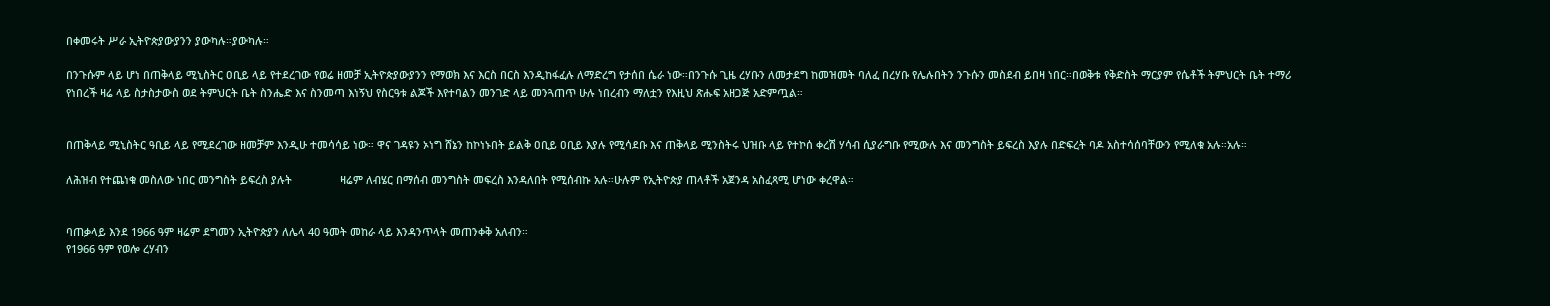በቀመሩት ሥራ ኢትዮጵያውያንን ያውካሉ።ያውካሉ።

በንጉሱም ላይ ሆነ በጠቅላይ ሚኒስትር ዐቢይ ላይ የተደረገው የወሬ ዘመቻ ኢትዮጵያውያንን የማወክ እና እርስ በርስ እንዲከፋፈሉ ለማድረግ የታሰበ ሴራ ነው።በንጉሱ ጊዜ ረሃቡን ለመታደግ ከመዝመት ባለፈ በረሃቡ የሌሉበትን ንጉሱን መስደብ ይበዛ ነበር።በወቅቱ የቅድስት ማርያም የሴቶች ትምህርት ቤት ተማሪ የነበረች ዛሬ ላይ ስታስታውስ ወደ ትምህርት ቤት ስንሔድ እና ስንመጣ እነኝህ የስርዓቱ ልጆች እየተባልን መንገድ ላይ መንጓጠጥ ሁሉ ነበረብን ማለቷን የእዚህ ጽሑፍ አዘጋጅ አድምጧል።


በጠቅላይ ሚኒስትር ዓቢይ ላይ የሚደረገው ዘመቻም እንዲሁ ተመሳሳይ ነው። ዋና ገዳዩን ኦነግ ሸኔን ከኮነኑበት ይልቅ ዐቢይ ዐቢይ እያሉ የሚሳደቡ እና ጠቅላይ ሚንስትሩ ህዝቡ ላይ የተኮሰ ቀረሽ ሃሳብ ሲያራግቡ የሚውሉ እና መንግስት ይፍረስ እያሉ በድፍረት ባዶ አስተሳሰባቸውን የሚለቁ አሉ።አሉ።

ለሕዝብ የተጨነቁ መስለው ነበር መንግስት ይፍረስ ያሉት                ዛሬም ለብሄር በማሰብ መንግስት መፍረስ እንዳለበት የሚሰብኩ አሉ።ሁሉም የኢትዮጵያ ጠላቶች አጀንዳ አስፈጻሚ ሆነው ቀረዋል።


ባጠቃላይ እንደ 1966 ዓም ዛሬም ደግመን ኢትዮጵያን ለሌላ 40 ዓመት መከራ ላይ እንዳንጥላት መጠንቀቅ አለብን።
የ1966 ዓም የወሎ ረሃብን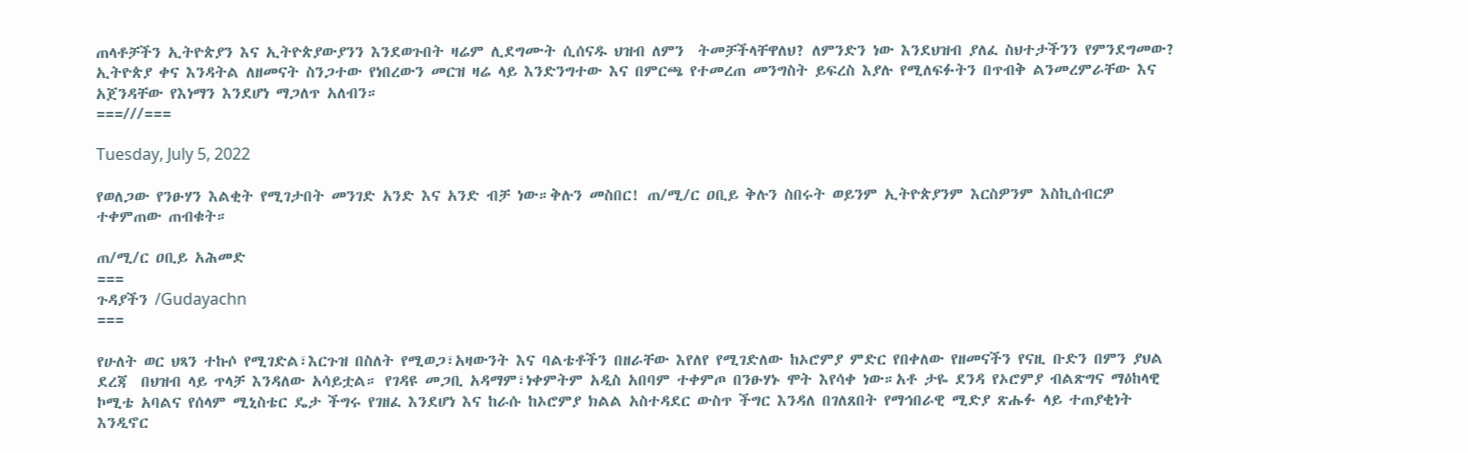ጠላቶቻችን ኢትዮጵያን እና ኢትዮጵያውያንን እንደወጉበት ዛሬም ሊደግሙት ሲሰናዱ ህዝብ ለምን  ትመቻችላቸዋለህ? ለምንድን ነው እንደህዝብ ያለፈ ስህተታችንን የምንደግመው? ኢትዮጵያ ቀና እንዳትል ለዘመናት ስንጋተው የነበረውን መርዝ ዛሬ ላይ እንድንግተው እና በምርጫ የተመረጠ መንግስት ይፍረስ እያሉ የሚለፍፉትን በጥብቅ ልንመረምራቸው እና አጀንዳቸው የእነማን እንደሆነ ማጋለጥ አለብን።
===///===

Tuesday, July 5, 2022

የወለጋው የንፁሃን እልቂት የሚገታበት መንገድ አንድ እና አንድ ብቻ ነው።ቅሉን መስበር! ጠ/ሚ/ር ዐቢይ ቅሉን ስበሩት ወይንም ኢትዮጵያንም እርስዎንም እስኪሰብርዎ ተቀምጠው ጠብቁት።

ጠ/ሚ/ር ዐቢይ አሕመድ
===
ጉዳያችን /Gudayachn
===

የሁለት ወር ህጻን ተኩሶ የሚገድል፣እርጉዝ በስለት የሚወጋ፣አዛውንት እና ባልቴቶችን በዘራቸው እየለየ የሚገድለው ከኦሮምያ ምድር የበቀለው የዘመናችን የናዚ ቡድን በምን ያህል ደረጃ  በህዝብ ላይ ጥላቻ እንዳለው አሳይቷል። የገዳዩ መጋቢ አዳማም፣ነቀምትም አዲስ አበባም ተቀምጦ በንፁሃኑ ሞት እየሳቀ ነው።አቶ ታዬ ደንዳ የኦሮምያ ብልጽግና ማዕከላዊ ኮሚቴ አባልና የሰላም ሚኒስቴር ዴታ ችግሩ የገዘፈ እንደሆነ እና ከራሱ ከኦሮምያ ክልል አስተዳደር ውስጥ ችግር እንዳለ በገለጸበት የማኅበራዊ ሚድያ ጽሑፉ ላይ ተጠያቂነት እንዲኖር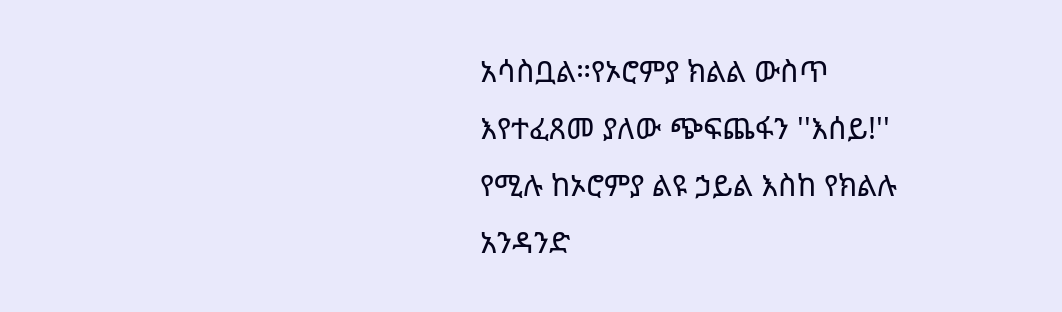አሳስቧል።የኦሮምያ ክልል ውስጥ እየተፈጸመ ያለው ጭፍጨፋን ''እሰይ!'' የሚሉ ከኦሮምያ ልዩ ኃይል እስከ የክልሉ አንዳንድ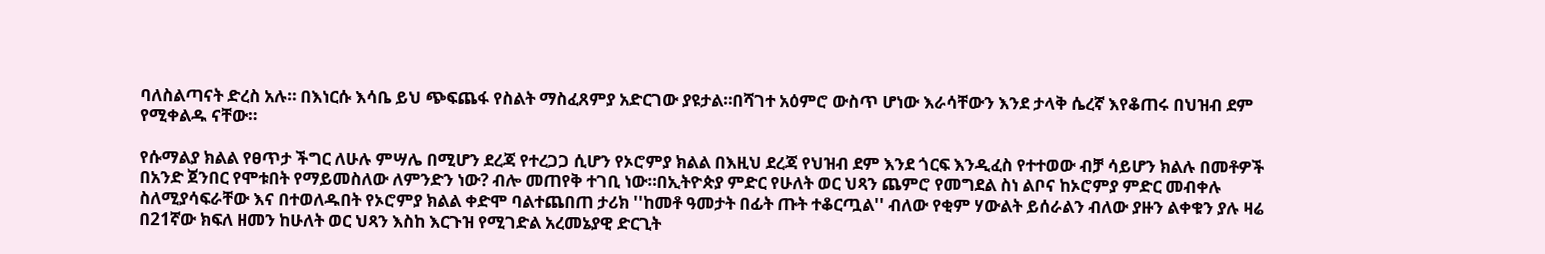ባለስልጣናት ድረስ አሉ። በእነርሱ እሳቤ ይህ ጭፍጨፋ የስልት ማስፈጸምያ አድርገው ያዩታል።በሻገተ አዕምሮ ውስጥ ሆነው እራሳቸውን እንደ ታላቅ ሴረኛ እየቆጠሩ በህዝብ ደም የሚቀልዱ ናቸው።

የሱማልያ ክልል የፀጥታ ችግር ለሁሉ ምሣሌ በሚሆን ደረጃ የተረጋጋ ሲሆን የኦሮምያ ክልል በእዚህ ደረጃ የህዝብ ደም እንደ ጎርፍ እንዲፈስ የተተወው ብቻ ሳይሆን ክልሉ በመቶዎች በአንድ ጀንበር የሞቱበት የማይመስለው ለምንድን ነው? ብሎ መጠየቅ ተገቢ ነው።በኢትዮጵያ ምድር የሁለት ወር ህጻን ጨምሮ የመግደል ስነ ልቦና ከኦሮምያ ምድር መብቀሉ ስለሚያሳፍራቸው እና በተወለዱበት የኦሮምያ ክልል ቀድሞ ባልተጨበጠ ታሪክ ''ከመቶ ዓመታት በፊት ጡት ተቆርጧል'' ብለው የቂም ሃውልት ይሰራልን ብለው ያዙን ልቀቁን ያሉ ዛሬ በ21ኛው ክፍለ ዘመን ከሁለት ወር ህጻን እስከ እርጉዝ የሚገድል አረመኔያዊ ድርጊት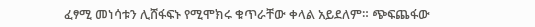ፈፃሚ መነሳቱን ሊሸፋፍኑ የሚሞክሩ ቁጥራቸው ቀላል አይደለም። ጭፍጨፋው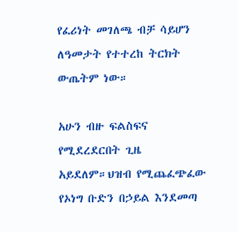የፈሪነት መገለጫ ብቻ ሳይሆን ለዓመታት የተተረከ ትርክት ውጤትም ነው።

አሁን ብዙ ፍልስፍና የሚደረደርበት ጊዜ አይደለም።ህዝብ የሚጨፈጭፈው የኦነግ ቡድን በኃይል እንደመጣ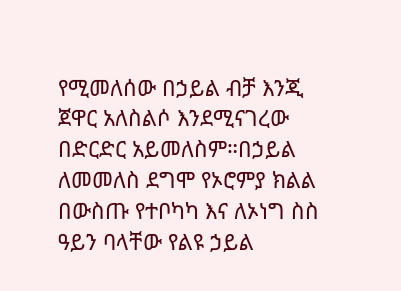የሚመለሰው በኃይል ብቻ እንጂ ጀዋር አለስልሶ እንደሚናገረው በድርድር አይመለስም።በኃይል ለመመለስ ደግሞ የኦሮምያ ክልል በውስጡ የተቦካካ እና ለኦነግ ስስ ዓይን ባላቸው የልዩ ኃይል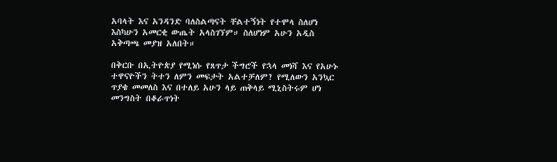አባላት እና አንዳንድ ባለስልጣናት ቸልተኝነት የተሞላ ስለሆነ እስካሁን አመርቂ ውጤት አላስገኘም። ስለሆነም አሁን አዲስ አቅጣጫ መያዝ አለበት።

በቅርቡ በኢትዮጵያ የሚነሱ የጸጥታ ችግሮች የኋላ መነሻ እና የአሁኑ ተዋናዮችን ትተን ለምን መፍታት አልተቻለም? የሚለውን አንኳር ጥያቄ መመለስ እና በተለይ አሁን ላይ ጠቅላይ ሚኒስትሩም ሆነ መንግስት በቆራጥነት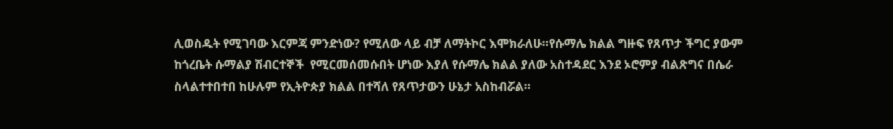ሊወስዱት የሚገባው እርምጃ ምንድነው? የሚለው ላይ ብቻ ለማትኮር እሞክራለሁ።የሱማሌ ክልል ግዙፍ የጸጥታ ችግር ያውም ከጎረቤት ሱማልያ ሽብርተኞች  የሚርመሰመሱበት ሆነው እያለ የሱማሌ ክልል ያለው አስተዳደር እንደ ኦሮምያ ብልጽግና በሴራ ስላልተተበተበ ከሁሉም የኢትዮጵያ ክልል በተሻለ የጸጥታውን ሁኔታ አስከብሯል።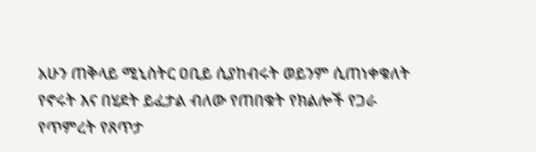አሁን ጠቅላይ ሚኒስትር ዐቢይ ሲያከብሩት ወይንም ሲጠነቀቁለት የኖሩት እና በሂደት ይፈታል ብለው የጠበቁት የክልሎች የጋራ የጥምረት የጸጥታ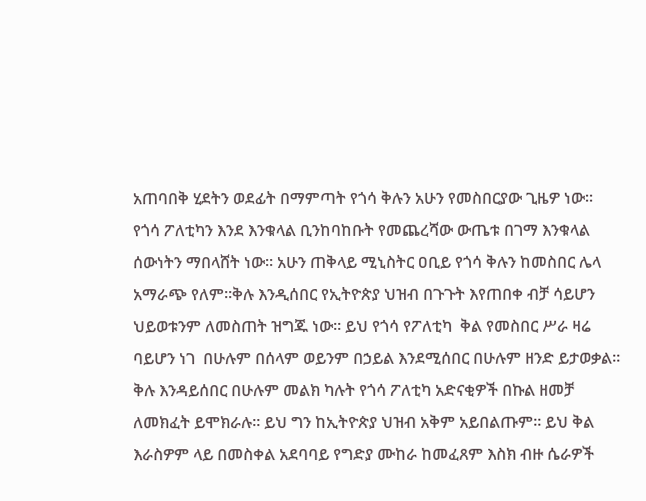አጠባበቅ ሂደትን ወደፊት በማምጣት የጎሳ ቅሉን አሁን የመስበርያው ጊዜዎ ነው። የጎሳ ፖለቲካን እንደ እንቁላል ቢንከባከቡት የመጨረሻው ውጤቱ በገማ እንቁላል ሰውነትን ማበላሸት ነው። አሁን ጠቅላይ ሚኒስትር ዐቢይ የጎሳ ቅሉን ከመስበር ሌላ አማራጭ የለም።ቅሉ እንዲሰበር የኢትዮጵያ ህዝብ በጉጉት እየጠበቀ ብቻ ሳይሆን ህይወቱንም ለመስጠት ዝግጁ ነው። ይህ የጎሳ የፖለቲካ  ቅል የመስበር ሥራ ዛሬ ባይሆን ነገ  በሁሉም በሰላም ወይንም በኃይል እንደሚሰበር በሁሉም ዘንድ ይታወቃል። ቅሉ እንዳይሰበር በሁሉም መልክ ካሉት የጎሳ ፖለቲካ አድናቂዎች በኩል ዘመቻ ለመክፈት ይሞክራሉ። ይህ ግን ከኢትዮጵያ ህዝብ አቅም አይበልጡም። ይህ ቅል እራስዎም ላይ በመስቀል አደባባይ የግድያ ሙከራ ከመፈጸም እስክ ብዙ ሴራዎች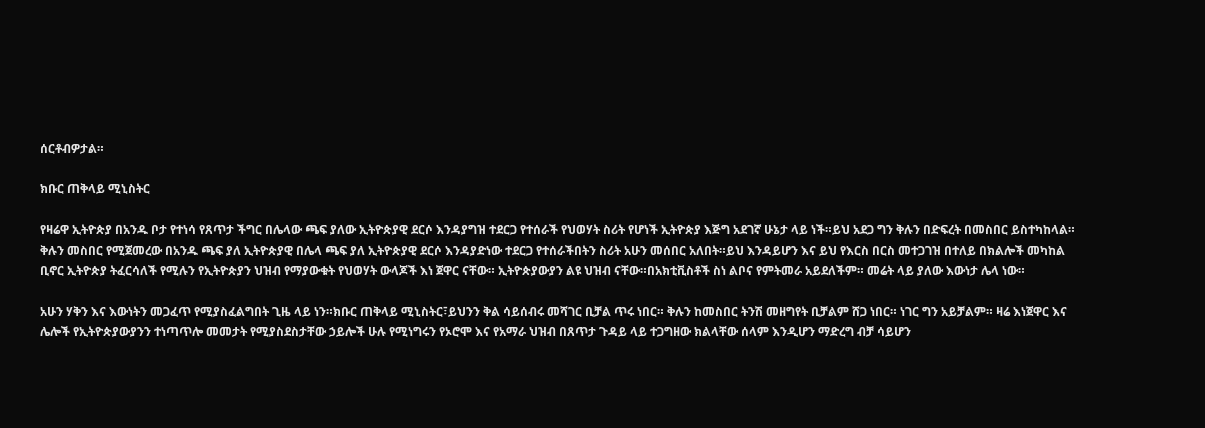ሰርቶብዎታል።

ክቡር ጠቅላይ ሚኒስትር

የዛሬዋ ኢትዮጵያ በአንዱ ቦታ የተነሳ የጸጥታ ችግር በሌላው ጫፍ ያለው ኢትዮጵያዊ ደርሶ እንዳያግዝ ተደርጋ የተሰራች የህወሃት ስሪት የሆነች ኢትዮጵያ እጅግ አደገኛ ሁኔታ ላይ ነች።ይህ አደጋ ግን ቅሉን በድፍረት በመስበር ይስተካከላል። ቅሉን መስበር የሚጀመረው በአንዱ ጫፍ ያለ ኢትዮጵያዊ በሌላ ጫፍ ያለ ኢትዮጵያዊ ደርሶ እንዳያድነው ተደርጋ የተሰራችበትን ስሪት አሁን መሰበር አለበት።ይህ እንዳይሆን እና ይህ የእርስ በርስ መተጋገዝ በተለይ በክልሎች መካከል ቢኖር ኢትዮጵያ ትፈርሳለች የሚሉን የኢትዮጵያን ህዝብ የማያውቁት የህወሃት ውላጆች እነ ጀዋር ናቸው። ኢትዮጵያውያን ልዩ ህዝብ ናቸው።በአክቲቪስቶች ስነ ልቦና የምትመራ አይደለችም። መሬት ላይ ያለው እውነታ ሌላ ነው።

አሁን ሃቅን እና እውነትን መጋፈጥ የሚያስፈልግበት ጊዜ ላይ ነን።ክቡር ጠቅላይ ሚኒስትር፣ይህንን ቅል ሳይሰብሩ መሻገር ቢቻል ጥሩ ነበር። ቅሉን ከመስበር ትንሽ መዘግየት ቢቻልም ሸጋ ነበር። ነገር ግን አይቻልም። ዛሬ እነጀዋር እና ሌሎች የኢትዮጵያውያንን ተነጣጥሎ መመታት የሚያስደስታቸው ኃይሎች ሁሉ የሚነግሩን የኦሮሞ እና የአማራ ህዝብ በጸጥታ ጉዳይ ላይ ተጋግዘው ክልላቸው ሰላም እንዲሆን ማድረግ ብቻ ሳይሆን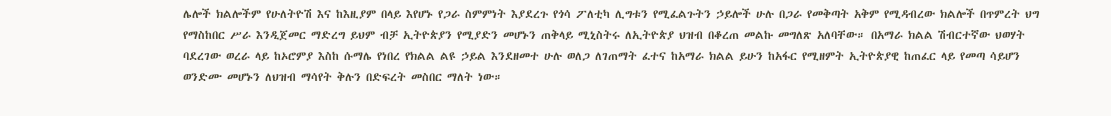ሌሎች ክልሎችም የሁለትዮሽ እና ከእዚያም በላይ እየሆኑ የጋራ ስምምነት እያደረጉ የጎሳ ፖለቲካ ሊግቱን የሚፈልጉትን ኃይሎች ሁሉ በጋራ የመቅጣት አቅም የሚዳብረው ክልሎች በጥምረት ህግ የማስከበር ሥራ እንዲጀመር ማድረግ ይህም ብቻ ኢትዮጵያን የሚያድን መሆኑን ጠቅላይ ሚኒስትሩ ለኢትዮጵያ ህዝብ በቆረጠ መልኩ መግለጽ አለባቸው። በአማራ ክልል ሽብርተኛው ህወሃት ባደረገው ወረራ ላይ ከኦሮምያ እስከ ሱማሌ የነበረ የክልል ልዩ ኃይል እንደዘመተ ሁሉ ወለጋ ለገጠማት ፈተና ከአማራ ክልል ይሁን ከአፋር የሚዘምት ኢትዮጵያዊ ከጠፈር ላይ የመጣ ሳይሆን ወንድሙ መሆኑን ለህዝብ ማሳየት ቅሉን በድፍረት መስበር ማለት ነው።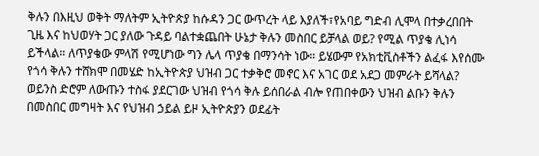ቅሉን በእዚህ ወቅት ማለትም ኢትዮጵያ ከሱዳን ጋር ውጥረት ላይ እያለች፣የአባይ ግድብ ሊሞላ በተቃረበበት ጊዜ እና ከህወሃት ጋር ያለው ጉዳይ ባልተቋጨበት ሁኔታ ቅሉን መስበር ይቻላል ወይ? የሚል ጥያቄ ሊነሳ ይችላል። ለጥያቄው ምላሽ የሚሆነው ግን ሌላ ጥያቄ በማንሳት ነው። ይሄውም የአክቲቪስቶችን ልፈፋ እየሰሙ የጎሳ ቅሉን ተሸክሞ በመሄድ ከኢትዮጵያ ህዝብ ጋር ተቃቅሮ መኖር እና አገር ወደ አደጋ መምራት ይሻላል? ወይንስ ድሮም ለውጡን ተስፋ ያደርገው ህዝብ የጎሳ ቅሉ ይሰበራል ብሎ የጠበቀውን ህዝብ ልቡን ቅሉን በመስበር መግዛት እና የህዝብ ኃይል ይዞ ኢትዮጵያን ወደፊት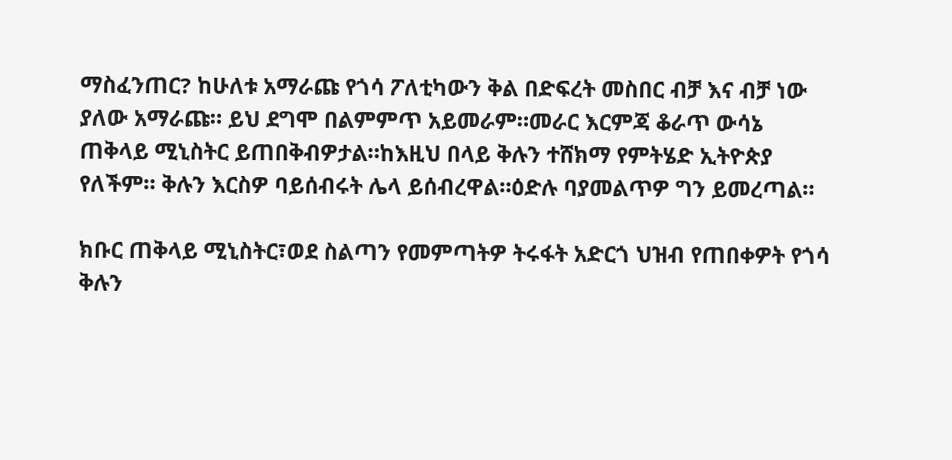ማስፈንጠር? ከሁለቱ አማራጩ የጎሳ ፖለቲካውን ቅል በድፍረት መስበር ብቻ እና ብቻ ነው ያለው አማራጩ። ይህ ደግሞ በልምምጥ አይመራም።መራር እርምጃ ቆራጥ ውሳኔ ጠቅላይ ሚኒስትር ይጠበቅብዎታል።ከእዚህ በላይ ቅሉን ተሸክማ የምትሄድ ኢትዮጵያ የለችም። ቅሉን እርስዎ ባይሰብሩት ሌላ ይሰብረዋል።ዕድሉ ባያመልጥዎ ግን ይመረጣል።

ክቡር ጠቅላይ ሚኒስትር፣ወደ ስልጣን የመምጣትዎ ትሩፋት አድርጎ ህዝብ የጠበቀዎት የጎሳ ቅሉን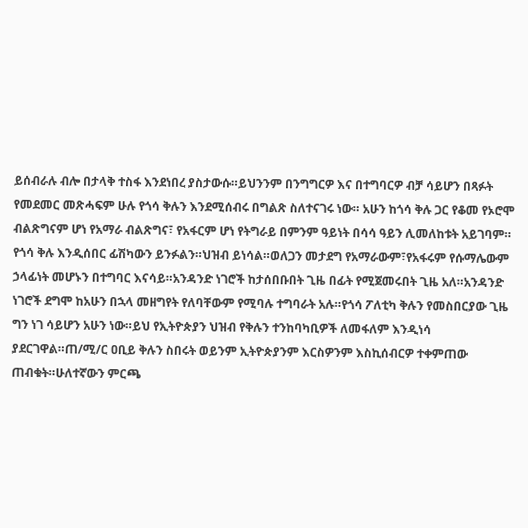ይሰብራሉ ብሎ በታላቅ ተስፋ እንደነበረ ያስታውሱ።ይህንንም በንግግርዎ እና በተግባርዎ ብቻ ሳይሆን በጻፉት የመደመር መጽሓፍም ሁሉ የጎሳ ቅሉን እንደሚሰብሩ በግልጽ ስለተናገሩ ነው። አሁን ከጎሳ ቅሉ ጋር የቆመ የኦሮሞ ብልጽግናም ሆነ የአማራ ብልጽግና፣ የአፋርም ሆነ የትግራይ በምንም ዓይነት በሳሳ ዓይን ሊመለከቱት አይገባም። የጎሳ ቅሉ እንዲሰበር ፊሽካውን ይንፉልን።ህዝብ ይነሳል።ወለጋን መታደግ የአማራውም፣የአፋሩም የሱማሌውም ኃላፊነት መሆኑን በተግባር እናሳይ።አንዳንድ ነገሮች ከታሰበቡበት ጊዜ በፊት የሚጀመሩበት ጊዜ አለ።አንዳንድ ነገሮች ደግሞ ከአሁን በኋላ መዘግየት የለባቸውም የሚባሉ ተግባራት አሉ።የጎሳ ፖለቲካ ቅሉን የመስበርያው ጊዜ ግን ነገ ሳይሆን አሁን ነው።ይህ የኢትዮጵያን ህዝብ የቅሉን ተንከባካቢዎች ለመፋለም እንዲነሳ ያደርገዋል።ጠ/ሚ/ር ዐቢይ ቅሉን ስበሩት ወይንም ኢትዮጵያንም እርስዎንም እስኪሰብርዎ ተቀምጠው ጠብቁት።ሁለተኛውን ምርጫ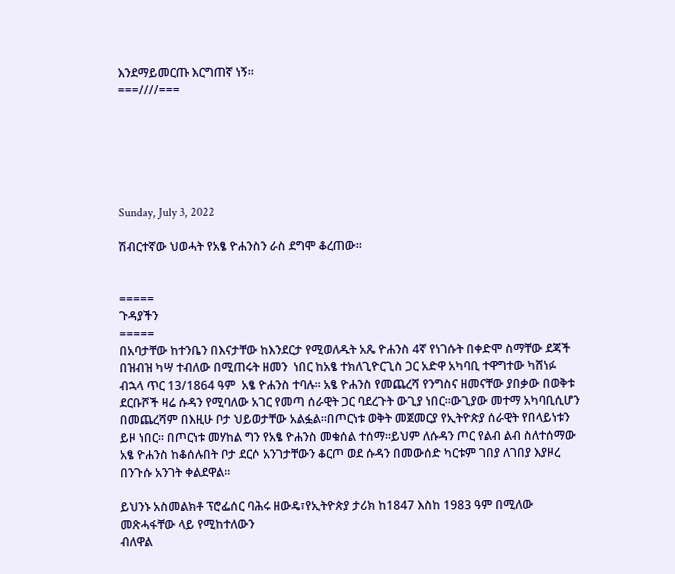እንደማይመርጡ እርግጠኛ ነኝ።
===////===






Sunday, July 3, 2022

ሽብርተኛው ህወሓት የአፄ ዮሐንስን ራስ ደግሞ ቆረጠው።


=====
ጉዳያችን
=====
በአባታቸው ከተንቤን በእናታቸው ከእንደርታ የሚወለዱት አጼ ዮሐንስ 4ኛ የነገሱት በቀድሞ ስማቸው ደጃች በዝብዝ ካሣ ተብለው በሚጠሩት ዘመን  ነበር ከአፄ ተክለጊዮርጊስ ጋር አድዋ አካባቢ ተዋግተው ካሸነፉ ብኋላ ጥር 13/1864 ዓም  አፄ ዮሐንስ ተባሉ። አፄ ዮሐንስ የመጨረሻ የንግስና ዘመናቸው ያበቃው በወቅቱ ደርቡሾች ዛሬ ሱዳን የሚባለው አገር የመጣ ሰራዊት ጋር ባደረጉት ውጊያ ነበር።ውጊያው መተማ አካባቢሲሆን በመጨረሻም በእዚሁ ቦታ ህይወታቸው አልፏል።በጦርነቱ ወቅት መጀመርያ የኢትዮጵያ ሰራዊት የበላይነቱን ይዞ ነበር። በጦርነቱ መሃከል ግን የአፄ ዮሐንስ መቁሰል ተሰማ።ይህም ለሱዳን ጦር የልብ ልብ ስለተሰማው አፄ ዮሐንስ ከቆሰሉበት ቦታ ደርሶ አንገታቸውን ቆርጦ ወደ ሱዳን በመውሰድ ካርቱም ገበያ ለገበያ እያዞረ በንጉሱ አንገት ቀልደዋል።

ይህንኑ አስመልክቶ ፕሮፌሰር ባሕሩ ዘውዴ፣የኢትዮጵያ ታሪክ ከ1847 እስከ 1983 ዓም በሚለው መጽሓፋቸው ላይ የሚከተለውን
ብለዋል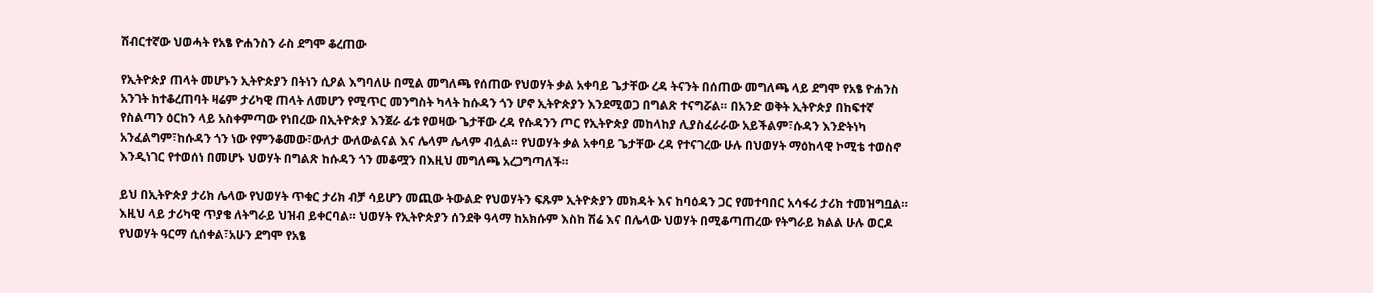ሽብርተኛው ህወሓት የአፄ ዮሐንስን ራስ ደግሞ ቆረጠው

የኢትዮጵያ ጠላት መሆኑን ኢትዮጵያን በትነን ሲዖል እግባለሁ በሚል መግለጫ የሰጠው የህወሃት ቃል አቀባይ ጌታቸው ረዳ ትናንት በሰጠው መግለጫ ላይ ደግሞ የአፄ ዮሐንስ አንገት ከተቆረጠባት ዛሬም ታሪካዊ ጠላት ለመሆን የሚጥር መንግስት ካላት ከሱዳን ጎን ሆኖ ኢትዮጵያን እንደሚወጋ በግልጽ ተናግሯል። በአንድ ወቅት ኢትዮጵያ በከፍተኛ የስልጣን ዕርከን ላይ አስቀምጣው የነበረው በኢትዮጵያ እንጀራ ፊቱ የወዛው ጌታቸው ረዳ የሱዳንን ጦር የኢትዮጵያ መከላከያ ሊያስፈራራው አይችልም፣ሱዳን እንድትነካ አንፈልግም፣ከሱዳን ጎን ነው የምንቆመው፣ውለታ ውለውልናል እና ሌላም ሌላም ብሏል። የህወሃት ቃል አቀባይ ጌታቸው ረዳ የተናገረው ሁሉ በህወሃት ማዕከላዊ ኮሚቴ ተወስኖ እንዲነገር የተወሰነ በመሆኑ ህወሃት በግልጽ ከሱዳን ጎን መቆሟን በእዚህ መግለጫ አረጋግጣለች።

ይህ በኢትዮጵያ ታሪክ ሌላው የህወሃት ጥቁር ታሪክ ብቻ ሳይሆን መጪው ትውልድ የህወሃትን ፍጹም ኢትዮጵያን መክዳት እና ከባዕዳን ጋር የመተባበር አሳፋሪ ታሪክ ተመዝግቧል። እዚህ ላይ ታሪካዊ ጥያቄ ለትግራይ ህዝብ ይቀርባል። ህወሃት የኢትዮጵያን ሰንደቅ ዓላማ ከአክሱም እስከ ሽሬ እና በሌላው ህወሃት በሚቆጣጠረው የትግራይ ክልል ሁሉ ወርዶ የህወሃት ዓርማ ሲሰቀል፣አሁን ደግሞ የአፄ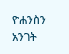ዮሐንስን አንገት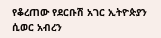የቆረጠው የደርቡሽ አገር ኢትዮጵያን ሲወር አብረን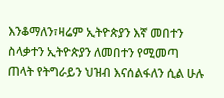እንቆማለን፣ዛሬም ኢትዮጵያን እኛ መበተን ስላቃተን ኢትዮጵያን ለመበተን የሚመጣ ጠላት የትግራይን ህዝብ እናሰልፋለን ሲል ሁሉ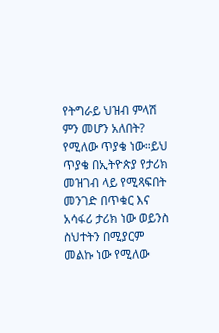የትግራይ ህዝብ ምላሽ ምን መሆን አለበት? የሚለው ጥያቄ ነው።ይህ ጥያቄ በኢትዮጵያ የታሪክ መዝገብ ላይ የሚጻፍበት መንገድ በጥቁር እና አሳፋሪ ታሪክ ነው ወይንስ ስህተትን በሚያርም መልኩ ነው የሚለው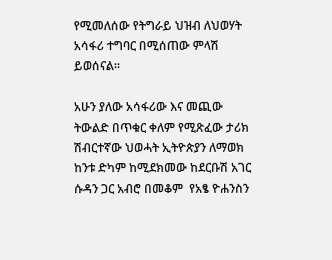የሚመለሰው የትግራይ ህዝብ ለህወሃት አሳፋሪ ተግባር በሚሰጠው ምላሽ ይወሰናል።

አሁን ያለው አሳፋሪው እና መጪው ትውልድ በጥቁር ቀለም የሚጽፈው ታሪክ ሽብርተኛው ህወሓት ኢትዮጵያን ለማወክ ከንቱ ድካም ከሚደክመው ከደርቡሽ አገር ሱዳን ጋር አብሮ በመቆም  የአፄ ዮሐንስን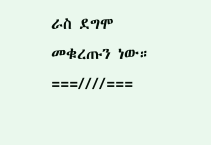ራስ ደግሞ መቁረጡን ነው።
===////===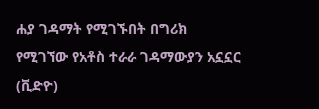ሐያ ገዳማት የሚገኙበት በግሪክ የሚገኘው የአቶስ ተራራ ገዳማውያን አኗኗር (ቪድዮ)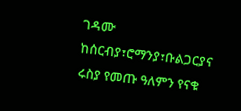ገዳሙ ከሰርብያ፣ሮማንያ፣ቡልጋርያና ሩስያ የመጡ ዓለምን የናቁ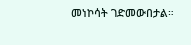መነኮሳት ገድመውበታል።